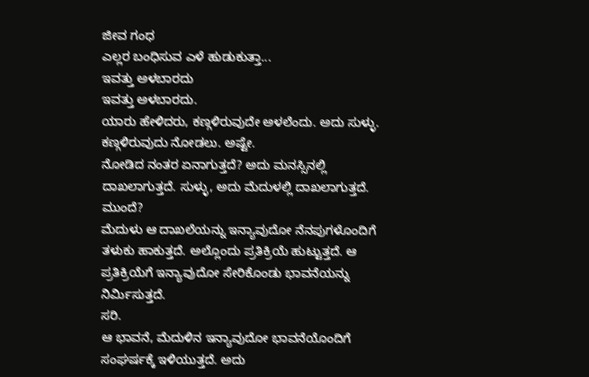ಜೀವ ಗಂಧ
ಎಲ್ಲರ ಬಂಧಿಸುವ ಎಳೆ ಹುಡುಕುತ್ತಾ...
ಇವತ್ತು ಅಳಬಾರದು
ಇವತ್ತು ಅಳಬಾರದು.
ಯಾರು ಹೇಳಿದರು, ಕಣ್ಗಳಿರುವುದೇ ಅಳಲೆಂದು. ಅದು ಸುಳ್ಳು. ಕಣ್ಗಳಿರುವುದು ನೋಡಲು. ಅಷ್ಟೇ.
ನೋಡಿದ ನಂತರ ಏನಾಗುತ್ತದೆ? ಅದು ಮನಸ್ಸಿನಲ್ಲಿ ದಾಖಲಾಗುತ್ತದೆ. ಸುಳ್ಳು, ಅದು ಮೆದುಳಲ್ಲಿ ದಾಖಲಾಗುತ್ತದೆ.
ಮುಂದೆ?
ಮೆದುಳು ಆ ದಾಖಲೆಯನ್ನು ಇನ್ಯಾವುದೋ ನೆನಪುಗಳೊಂದಿಗೆ ತಳುಕು ಹಾಕುತ್ತದೆ. ಅಲ್ಲೊಂದು ಪ್ರತಿಕ್ರಿಯೆ ಹುಟ್ಟುತ್ತದೆ. ಆ ಪ್ರತಿಕ್ರಿಯೆಗೆ ಇನ್ಯಾವುದೋ ಸೇರಿಕೊಂಡು ಭಾವನೆಯನ್ನು ನಿರ್ಮಿಸುತ್ತದೆ.
ಸರಿ.
ಆ ಭಾವನೆ, ಮೆದುಳಿನ ಇನ್ಯಾವುದೋ ಭಾವನೆಯೊಂದಿಗೆ ಸಂಘರ್ಷಕ್ಕೆ ಇಳಿಯುತ್ತದೆ. ಅದು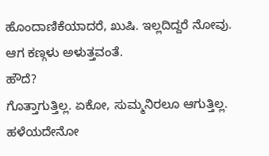ಹೊಂದಾಣಿಕೆಯಾದರೆ, ಖುಷಿ. ಇಲ್ಲದಿದ್ದರೆ ನೋವು.
ಆಗ ಕಣ್ಗಳು ಅಳುತ್ತವಂತೆ.
ಹೌದೆ?
ಗೊತ್ತಾಗುತ್ತಿಲ್ಲ. ಏಕೋ, ಸುಮ್ಮನಿರಲೂ ಆಗುತ್ತಿಲ್ಲ. ಹಳೆಯದೇನೋ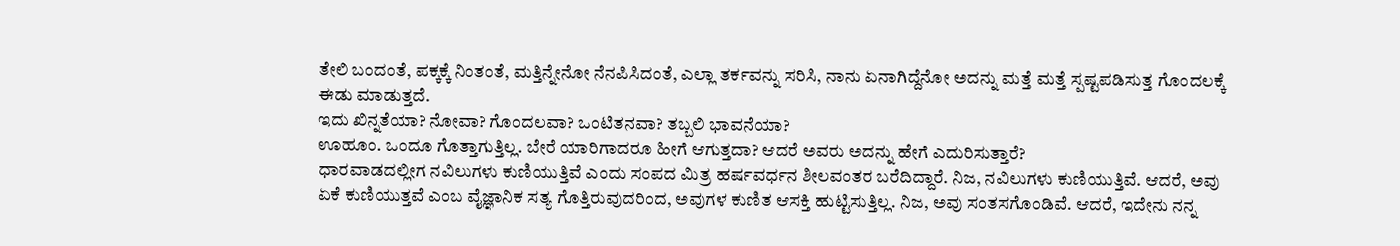ತೇಲಿ ಬಂದಂತೆ, ಪಕ್ಕಕ್ಕೆ ನಿಂತಂತೆ, ಮತ್ತಿನ್ನೇನೋ ನೆನಪಿಸಿದಂತೆ, ಎಲ್ಲಾ ತರ್ಕವನ್ನು ಸರಿಸಿ, ನಾನು ಏನಾಗಿದ್ದೆನೋ ಅದನ್ನು ಮತ್ತೆ ಮತ್ತೆ ಸ್ಪಷ್ಟಪಡಿಸುತ್ತ ಗೊಂದಲಕ್ಕೆ ಈಡು ಮಾಡುತ್ತದೆ.
ಇದು ಖಿನ್ನತೆಯಾ? ನೋವಾ? ಗೊಂದಲವಾ? ಒಂಟಿತನವಾ? ತಬ್ಬಲಿ ಭಾವನೆಯಾ?
ಊಹೂಂ. ಒಂದೂ ಗೊತ್ತಾಗುತ್ತಿಲ್ಲ. ಬೇರೆ ಯಾರಿಗಾದರೂ ಹೀಗೆ ಆಗುತ್ತದಾ? ಆದರೆ ಅವರು ಅದನ್ನು ಹೇಗೆ ಎದುರಿಸುತ್ತಾರೆ?
ಧಾರವಾಡದಲ್ಲೀಗ ನವಿಲುಗಳು ಕುಣಿಯುತ್ತಿವೆ ಎಂದು ಸಂಪದ ಮಿತ್ರ ಹರ್ಷವರ್ಧನ ಶೀಲವಂತರ ಬರೆದಿದ್ದಾರೆ. ನಿಜ, ನವಿಲುಗಳು ಕುಣಿಯುತ್ತಿವೆ. ಆದರೆ, ಅವು ಏಕೆ ಕುಣಿಯುತ್ತವೆ ಎಂಬ ವೈಜ್ಞಾನಿಕ ಸತ್ಯ ಗೊತ್ತಿರುವುದರಿಂದ, ಅವುಗಳ ಕುಣಿತ ಆಸಕ್ತಿ ಹುಟ್ಟಿಸುತ್ತಿಲ್ಲ. ನಿಜ, ಅವು ಸಂತಸಗೊಂಡಿವೆ. ಆದರೆ, ಇದೇನು ನನ್ನ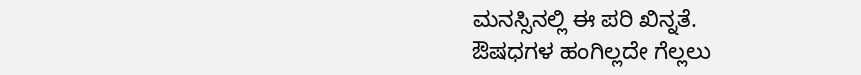ಮನಸ್ಸಿನಲ್ಲಿ ಈ ಪರಿ ಖಿನ್ನತೆ.
ಔಷಧಗಳ ಹಂಗಿಲ್ಲದೇ ಗೆಲ್ಲಲು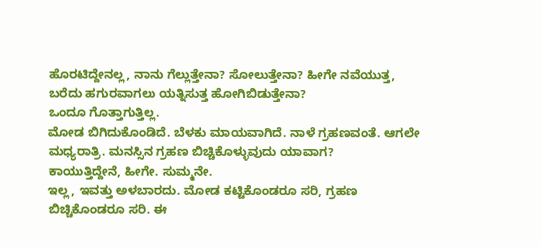ಹೊರಟಿದ್ದೇನಲ್ಲ, ನಾನು ಗೆಲ್ಲುತ್ತೇನಾ? ಸೋಲುತ್ತೇನಾ? ಹೀಗೇ ನವೆಯುತ್ತ, ಬರೆದು ಹಗುರವಾಗಲು ಯತ್ನಿಸುತ್ತ ಹೋಗಿಬಿಡುತ್ತೇನಾ?
ಒಂದೂ ಗೊತ್ತಾಗುತ್ತಿಲ್ಲ.
ಮೋಡ ಬಿಗಿದುಕೊಂಡಿದೆ. ಬೆಳಕು ಮಾಯವಾಗಿದೆ. ನಾಳೆ ಗ್ರಹಣವಂತೆ. ಆಗಲೇ ಮಧ್ಯರಾತ್ರಿ. ಮನಸ್ಸಿನ ಗ್ರಹಣ ಬಿಚ್ಚಿಕೊಳ್ಳುವುದು ಯಾವಾಗ?
ಕಾಯುತ್ತಿದ್ದೇನೆ, ಹೀಗೇ. ಸುಮ್ಮನೇ.
ಇಲ್ಲ, ಇವತ್ತು ಅಳಬಾರದು. ಮೋಡ ಕಟ್ಟಿಕೊಂಡರೂ ಸರಿ, ಗ್ರಹಣ ಬಿಚ್ಚಿಕೊಂಡರೂ ಸರಿ. ಈ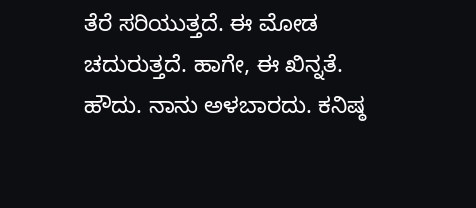ತೆರೆ ಸರಿಯುತ್ತದೆ. ಈ ಮೋಡ ಚದುರುತ್ತದೆ. ಹಾಗೇ, ಈ ಖಿನ್ನತೆ.
ಹೌದು. ನಾನು ಅಳಬಾರದು. ಕನಿಷ್ಠ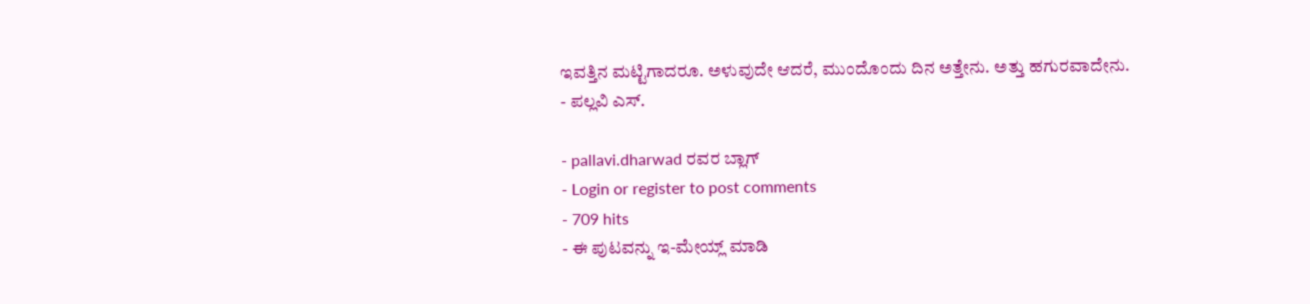ಇವತ್ತಿನ ಮಟ್ಟಿಗಾದರೂ. ಅಳುವುದೇ ಆದರೆ, ಮುಂದೊಂದು ದಿನ ಅತ್ತೇನು. ಅತ್ತು ಹಗುರವಾದೇನು.
- ಪಲ್ಲವಿ ಎಸ್.

- pallavi.dharwad ರವರ ಬ್ಲಾಗ್
- Login or register to post comments
- 709 hits
- ಈ ಪುಟವನ್ನು ಇ-ಮೇಯ್ಲ್ ಮಾಡಿ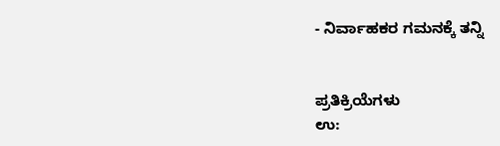- ನಿರ್ವಾಹಕರ ಗಮನಕ್ಕೆ ತನ್ನಿ


ಪ್ರತಿಕ್ರಿಯೆಗಳು
ಉ: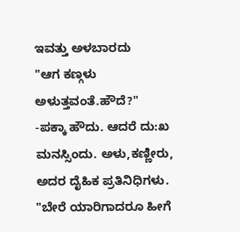ಇವತ್ತು ಅಳಬಾರದು
"ಆಗ ಕಣ್ಗಳು ಅಳುತ್ತವಂತೆ.ಹೌದೆ?"
-ಪಕ್ಕಾ ಹೌದು. ಆದರೆ ದು:ಖ ಮನಸ್ಸಿಂದು. ಅಳು,ಕಣ್ಣೀರು, ಅದರ ದೈಹಿಕ ಪ್ರತಿನಿಧಿಗಳು.
"ಬೇರೆ ಯಾರಿಗಾದರೂ ಹೀಗೆ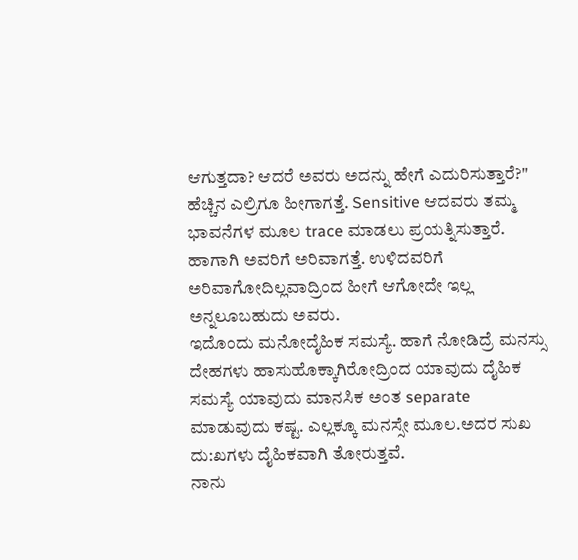ಆಗುತ್ತದಾ? ಆದರೆ ಅವರು ಅದನ್ನು ಹೇಗೆ ಎದುರಿಸುತ್ತಾರೆ?"
ಹೆಚ್ಚಿನ ಎಲ್ರಿಗೂ ಹೀಗಾಗತ್ತೆ. Sensitive ಆದವರು ತಮ್ಮ ಭಾವನೆಗಳ ಮೂಲ trace ಮಾಡಲು ಪ್ರಯತ್ನಿಸುತ್ತಾರೆ. ಹಾಗಾಗಿ ಅವರಿಗೆ ಅರಿವಾಗತ್ತೆ. ಉಳಿದವರಿಗೆ ಅರಿವಾಗೋದಿಲ್ಲವಾದ್ರಿಂದ ಹೀಗೆ ಆಗೋದೇ ಇಲ್ಲ ಅನ್ನಲೂಬಹುದು ಅವರು.
ಇದೊಂದು ಮನೋದೈಹಿಕ ಸಮಸ್ಯೆ. ಹಾಗೆ ನೋಡಿದ್ರೆ ಮನಸ್ಸು ದೇಹಗಳು ಹಾಸುಹೊಕ್ಕಾಗಿರೋದ್ರಿಂದ ಯಾವುದು ದೈಹಿಕ ಸಮಸ್ಯೆ ಯಾವುದು ಮಾನಸಿಕ ಅಂತ separate ಮಾಡುವುದು ಕಷ್ಟ. ಎಲ್ಲಕ್ಕೂ ಮನಸ್ಸೇ ಮೂಲ.ಅದರ ಸುಖ ದು:ಖಗಳು ದೈಹಿಕವಾಗಿ ತೋರುತ್ತವೆ.
ನಾನು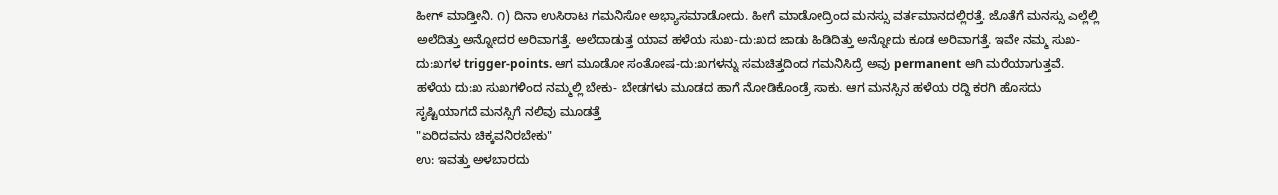ಹೀಗ್ ಮಾಡ್ತೀನಿ. ೧) ದಿನಾ ಉಸಿರಾಟ ಗಮನಿಸೋ ಅಭ್ಯಾಸಮಾಡೋದು. ಹೀಗೆ ಮಾಡೋದ್ರಿಂದ ಮನಸ್ಸು ವರ್ತಮಾನದಲ್ಲಿರತ್ತೆ. ಜೊತೆಗೆ ಮನಸ್ಸು ಎಲ್ಲೆಲ್ಲಿ ಅಲೆದಿತ್ತು ಅನ್ನೋದರ ಅರಿವಾಗತ್ತೆ. ಅಲೆದಾಡುತ್ತ ಯಾವ ಹಳೆಯ ಸುಖ-ದು:ಖದ ಜಾಡು ಹಿಡಿದಿತ್ತು ಅನ್ನೋದು ಕೂಡ ಅರಿವಾಗತ್ತೆ. ಇವೇ ನಮ್ಮ ಸುಖ-ದು:ಖಗಳ trigger-points. ಆಗ ಮೂಡೋ ಸಂತೋಷ-ದು:ಖಗಳನ್ನು ಸಮಚಿತ್ತದಿಂದ ಗಮನಿಸಿದ್ರೆ ಅವು permanent ಆಗಿ ಮರೆಯಾಗುತ್ತವೆ. ಹಳೆಯ ದು:ಖ ಸುಖಗಳಿಂದ ನಮ್ಮಲ್ಲಿ ಬೇಕು- ಬೇಡಗಳು ಮೂಡದ ಹಾಗೆ ನೋಡಿಕೊಂಡ್ರೆ ಸಾಕು. ಆಗ ಮನಸ್ಸಿನ ಹಳೆಯ ರದ್ದಿ ಕರಗಿ ಹೊಸದು ಸೃಷ್ಟಿಯಾಗದೆ ಮನಸ್ಸಿಗೆ ನಲಿವು ಮೂಡತ್ತೆ
"ಏರಿದವನು ಚಿಕ್ಕವನಿರಬೇಕು"
ಉ: ಇವತ್ತು ಅಳಬಾರದು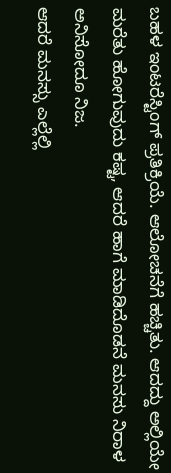ಬಹಳ ಇಂಟರೆಸ್ಟಿಂಗ್ ಪ್ರತಿಕ್ರಿಯೆ. ಆಲೋಚನೆಗೆ ಹಚ್ಚಿತು. ಆದದ್ದು ಅಲ್ಲಿಯೇ ಮರೆತು ಹೋಗುವುದು ಕಷ್ಟ, ಆದರೆ ಹಾಗೆ ಮಾಡಿದೊಡನೆ ಮನಸು ನಿರಾಳ ಅನಿಸೋದೂ ನಿಜ.
ಆದರೆ ಮನಸ್ಸು ಎಲ್ಲೆಲ್ಲಿ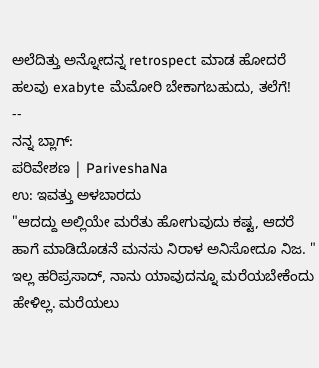ಅಲೆದಿತ್ತು ಅನ್ನೋದನ್ನ retrospect ಮಾಡ ಹೋದರೆ ಹಲವು exabyte ಮೆಮೋರಿ ಬೇಕಾಗಬಹುದು, ತಲೆಗೆ!
--
ನನ್ನ ಬ್ಲಾಗ್:
ಪರಿವೇಶಣ | PariveshaNa
ಉ: ಇವತ್ತು ಅಳಬಾರದು
"ಆದದ್ದು ಅಲ್ಲಿಯೇ ಮರೆತು ಹೋಗುವುದು ಕಷ್ಟ, ಆದರೆ ಹಾಗೆ ಮಾಡಿದೊಡನೆ ಮನಸು ನಿರಾಳ ಅನಿಸೋದೂ ನಿಜ. "
ಇಲ್ಲ ಹರಿಪ್ರಸಾದ್, ನಾನು ಯಾವುದನ್ನೂ ಮರೆಯಬೇಕೆಂದು ಹೇಳಿಲ್ಲ. ಮರೆಯಲು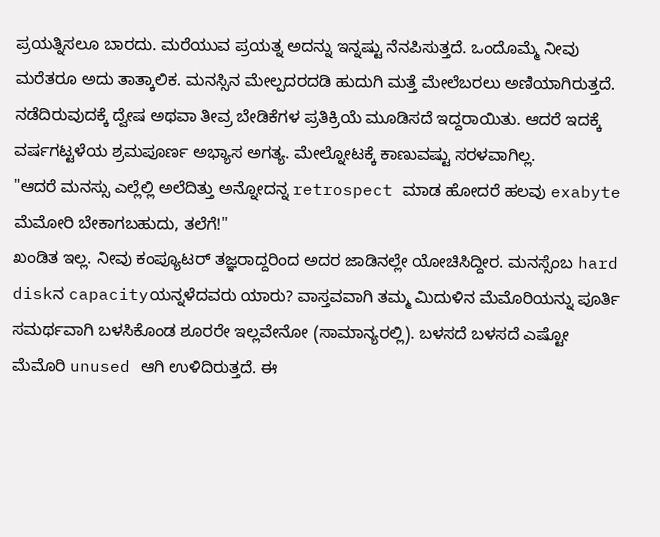ಪ್ರಯತ್ನಿಸಲೂ ಬಾರದು. ಮರೆಯುವ ಪ್ರಯತ್ನ ಅದನ್ನು ಇನ್ನಷ್ಟು ನೆನಪಿಸುತ್ತದೆ. ಒಂದೊಮ್ಮೆ ನೀವು ಮರೆತರೂ ಅದು ತಾತ್ಕಾಲಿಕ. ಮನಸ್ಸಿನ ಮೇಲ್ಪದರದಡಿ ಹುದುಗಿ ಮತ್ತೆ ಮೇಲೆಬರಲು ಅಣಿಯಾಗಿರುತ್ತದೆ. ನಡೆದಿರುವುದಕ್ಕೆ ದ್ವೇಷ ಅಥವಾ ತೀವ್ರ ಬೇಡಿಕೆಗಳ ಪ್ರತಿಕ್ರಿಯೆ ಮೂಡಿಸದೆ ಇದ್ದರಾಯಿತು. ಆದರೆ ಇದಕ್ಕೆ ವರ್ಷಗಟ್ಟಳೆಯ ಶ್ರಮಪೂರ್ಣ ಅಭ್ಯಾಸ ಅಗತ್ಯ. ಮೇಲ್ನೋಟಕ್ಕೆ ಕಾಣುವಷ್ಟು ಸರಳವಾಗಿಲ್ಲ.
"ಆದರೆ ಮನಸ್ಸು ಎಲ್ಲೆಲ್ಲಿ ಅಲೆದಿತ್ತು ಅನ್ನೋದನ್ನ retrospect ಮಾಡ ಹೋದರೆ ಹಲವು exabyte ಮೆಮೋರಿ ಬೇಕಾಗಬಹುದು, ತಲೆಗೆ!"
ಖಂಡಿತ ಇಲ್ಲ. ನೀವು ಕಂಪ್ಯೂಟರ್ ತಜ್ಞರಾದ್ದರಿಂದ ಅದರ ಜಾಡಿನಲ್ಲೇ ಯೋಚಿಸಿದ್ದೀರ. ಮನಸ್ಸೆಂಬ hard diskನ capacityಯನ್ನಳೆದವರು ಯಾರು? ವಾಸ್ತವವಾಗಿ ತಮ್ಮ ಮಿದುಳಿನ ಮೆಮೊರಿಯನ್ನು ಪೂರ್ತಿ ಸಮರ್ಥವಾಗಿ ಬಳಸಿಕೊಂಡ ಶೂರರೇ ಇಲ್ಲವೇನೋ (ಸಾಮಾನ್ಯರಲ್ಲಿ). ಬಳಸದೆ ಬಳಸದೆ ಎಷ್ಟೋ ಮೆಮೊರಿ unused ಆಗಿ ಉಳಿದಿರುತ್ತದೆ. ಈ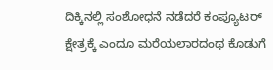ದಿಕ್ಕಿನಲ್ಲಿ ಸಂಶೋಧನೆ ನಡೆದರೆ ಕಂಪ್ಯೂಟರ್ ಕ್ಷೇತ್ರಕ್ಕೆ ಎಂದೂ ಮರೆಯಲಾರದಂಥ ಕೊಡುಗೆ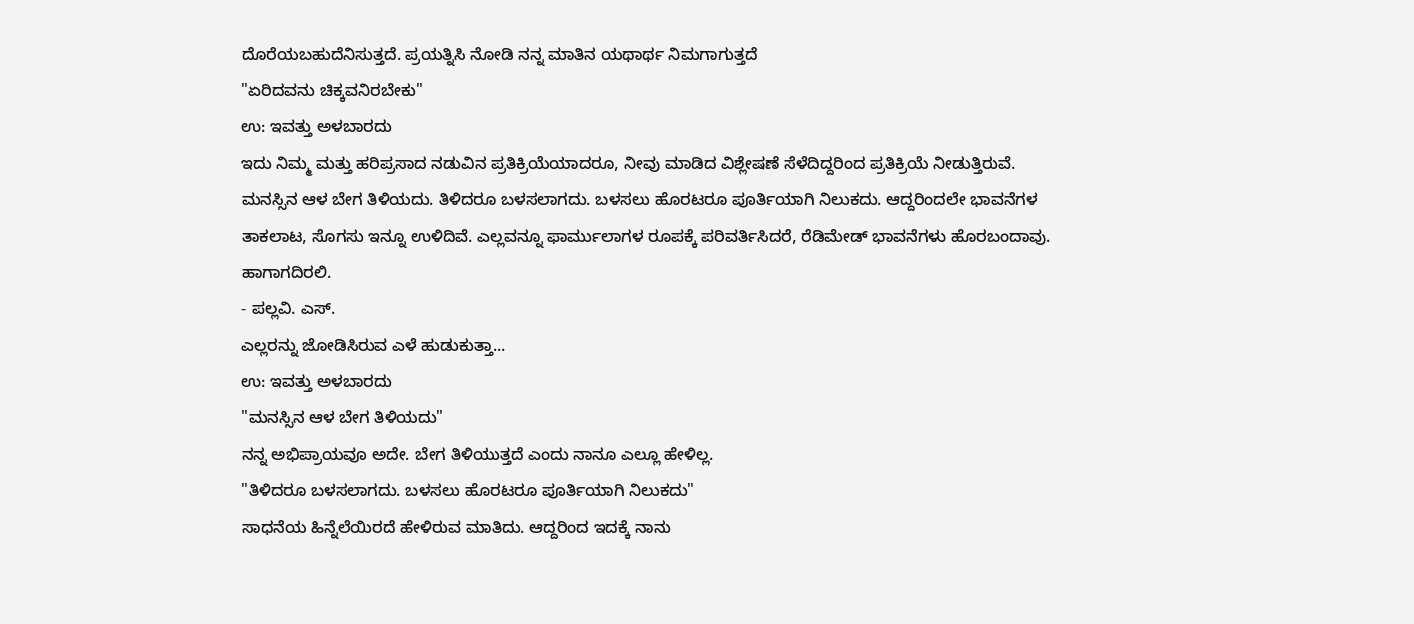ದೊರೆಯಬಹುದೆನಿಸುತ್ತದೆ. ಪ್ರಯತ್ನಿಸಿ ನೋಡಿ ನನ್ನ ಮಾತಿನ ಯಥಾರ್ಥ ನಿಮಗಾಗುತ್ತದೆ
"ಏರಿದವನು ಚಿಕ್ಕವನಿರಬೇಕು"
ಉ: ಇವತ್ತು ಅಳಬಾರದು
ಇದು ನಿಮ್ಮ ಮತ್ತು ಹರಿಪ್ರಸಾದ ನಡುವಿನ ಪ್ರತಿಕ್ರಿಯೆಯಾದರೂ, ನೀವು ಮಾಡಿದ ವಿಶ್ಲೇಷಣೆ ಸೆಳೆದಿದ್ದರಿಂದ ಪ್ರತಿಕ್ರಿಯೆ ನೀಡುತ್ತಿರುವೆ. ಮನಸ್ಸಿನ ಆಳ ಬೇಗ ತಿಳಿಯದು. ತಿಳಿದರೂ ಬಳಸಲಾಗದು. ಬಳಸಲು ಹೊರಟರೂ ಪೂರ್ತಿಯಾಗಿ ನಿಲುಕದು. ಆದ್ದರಿಂದಲೇ ಭಾವನೆಗಳ ತಾಕಲಾಟ, ಸೊಗಸು ಇನ್ನೂ ಉಳಿದಿವೆ. ಎಲ್ಲವನ್ನೂ ಫಾರ್ಮುಲಾಗಳ ರೂಪಕ್ಕೆ ಪರಿವರ್ತಿಸಿದರೆ, ರೆಡಿಮೇಡ್ ಭಾವನೆಗಳು ಹೊರಬಂದಾವು.
ಹಾಗಾಗದಿರಲಿ.
- ಪಲ್ಲವಿ. ಎಸ್.
ಎಲ್ಲರನ್ನು ಜೋಡಿಸಿರುವ ಎಳೆ ಹುಡುಕುತ್ತಾ...
ಉ: ಇವತ್ತು ಅಳಬಾರದು
"ಮನಸ್ಸಿನ ಆಳ ಬೇಗ ತಿಳಿಯದು"
ನನ್ನ ಅಭಿಪ್ರಾಯವೂ ಅದೇ. ಬೇಗ ತಿಳಿಯುತ್ತದೆ ಎಂದು ನಾನೂ ಎಲ್ಲೂ ಹೇಳಿಲ್ಲ.
"ತಿಳಿದರೂ ಬಳಸಲಾಗದು. ಬಳಸಲು ಹೊರಟರೂ ಪೂರ್ತಿಯಾಗಿ ನಿಲುಕದು"
ಸಾಧನೆಯ ಹಿನ್ನೆಲೆಯಿರದೆ ಹೇಳಿರುವ ಮಾತಿದು. ಆದ್ದರಿಂದ ಇದಕ್ಕೆ ನಾನು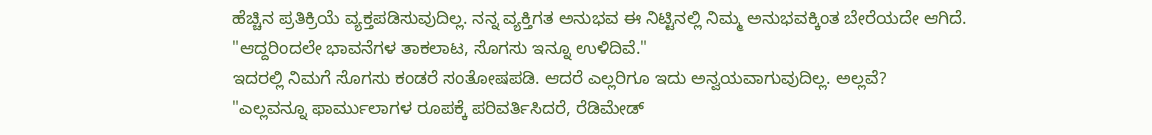ಹೆಚ್ಚಿನ ಪ್ರತಿಕ್ರಿಯೆ ವ್ಯಕ್ತಪಡಿಸುವುದಿಲ್ಲ. ನನ್ನ ವ್ಯಕ್ತಿಗತ ಅನುಭವ ಈ ನಿಟ್ಟಿನಲ್ಲಿ ನಿಮ್ಮ ಅನುಭವಕ್ಕಿಂತ ಬೇರೆಯದೇ ಆಗಿದೆ.
"ಆದ್ದರಿಂದಲೇ ಭಾವನೆಗಳ ತಾಕಲಾಟ, ಸೊಗಸು ಇನ್ನೂ ಉಳಿದಿವೆ."
ಇದರಲ್ಲಿ ನಿಮಗೆ ಸೊಗಸು ಕಂಡರೆ ಸಂತೋಷಪಡಿ. ಆದರೆ ಎಲ್ಲರಿಗೂ ಇದು ಅನ್ವಯವಾಗುವುದಿಲ್ಲ. ಅಲ್ಲವೆ?
"ಎಲ್ಲವನ್ನೂ ಫಾರ್ಮುಲಾಗಳ ರೂಪಕ್ಕೆ ಪರಿವರ್ತಿಸಿದರೆ, ರೆಡಿಮೇಡ್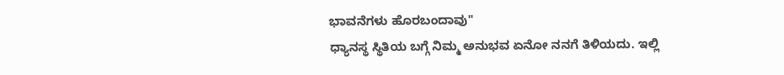ಭಾವನೆಗಳು ಹೊರಬಂದಾವು"
ಧ್ಯಾನಸ್ಥ ಸ್ಥಿತಿಯ ಬಗ್ಗೆ ನಿಮ್ಮ ಅನುಭವ ಏನೋ ನನಗೆ ತಿಳಿಯದು. ಇಲ್ಲಿ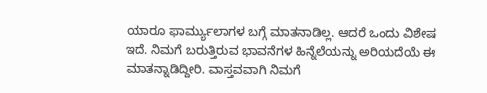ಯಾರೂ ಫಾರ್ಮ್ಯುಲಾಗಳ ಬಗ್ಗೆ ಮಾತನಾಡಿಲ್ಲ. ಆದರೆ ಒಂದು ವಿಶೇಷ ಇದೆ. ನಿಮಗೆ ಬರುತ್ತಿರುವ ಭಾವನೆಗಳ ಹಿನ್ನೆಲೆಯನ್ನು ಅರಿಯದೆಯೆ ಈ ಮಾತನ್ನಾಡಿದ್ದೀರಿ. ವಾಸ್ತವವಾಗಿ ನಿಮಗೆ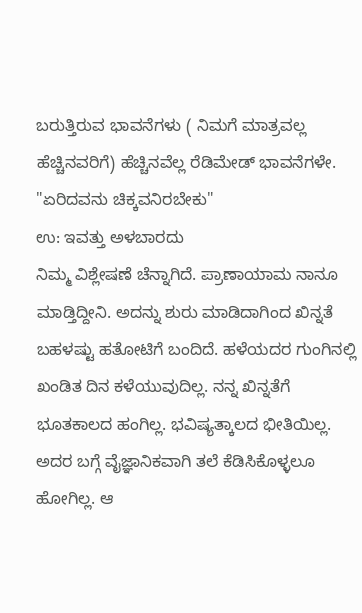ಬರುತ್ತಿರುವ ಭಾವನೆಗಳು ( ನಿಮಗೆ ಮಾತ್ರವಲ್ಲ ಹೆಚ್ಚಿನವರಿಗೆ) ಹೆಚ್ಚಿನವೆಲ್ಲ ರೆಡಿಮೇಡ್ ಭಾವನೆಗಳೇ.
"ಏರಿದವನು ಚಿಕ್ಕವನಿರಬೇಕು"
ಉ: ಇವತ್ತು ಅಳಬಾರದು
ನಿಮ್ಮ ವಿಶ್ಲೇಷಣೆ ಚೆನ್ನಾಗಿದೆ. ಪ್ರಾಣಾಯಾಮ ನಾನೂ ಮಾಡ್ತಿದ್ದೀನಿ. ಅದನ್ನು ಶುರು ಮಾಡಿದಾಗಿಂದ ಖಿನ್ನತೆ ಬಹಳಷ್ಟು ಹತೋಟಿಗೆ ಬಂದಿದೆ. ಹಳೆಯದರ ಗುಂಗಿನಲ್ಲಿ ಖಂಡಿತ ದಿನ ಕಳೆಯುವುದಿಲ್ಲ. ನನ್ನ ಖಿನ್ನತೆಗೆ ಭೂತಕಾಲದ ಹಂಗಿಲ್ಲ. ಭವಿಷ್ಯತ್ಕಾಲದ ಭೀತಿಯಿಲ್ಲ. ಅದರ ಬಗ್ಗೆ ವೈಜ್ಞಾನಿಕವಾಗಿ ತಲೆ ಕೆಡಿಸಿಕೊಳ್ಳಲೂ ಹೋಗಿಲ್ಲ. ಆ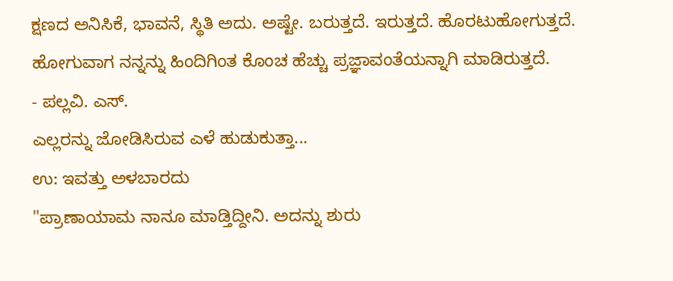ಕ್ಷಣದ ಅನಿಸಿಕೆ, ಭಾವನೆ, ಸ್ಥಿತಿ ಅದು. ಅಷ್ಟೇ. ಬರುತ್ತದೆ. ಇರುತ್ತದೆ. ಹೊರಟುಹೋಗುತ್ತದೆ. ಹೋಗುವಾಗ ನನ್ನನ್ನು ಹಿಂದಿಗಿಂತ ಕೊಂಚ ಹೆಚ್ಚು ಪ್ರಜ್ಞಾವಂತೆಯನ್ನಾಗಿ ಮಾಡಿರುತ್ತದೆ.
- ಪಲ್ಲವಿ. ಎಸ್.
ಎಲ್ಲರನ್ನು ಜೋಡಿಸಿರುವ ಎಳೆ ಹುಡುಕುತ್ತಾ...
ಉ: ಇವತ್ತು ಅಳಬಾರದು
"ಪ್ರಾಣಾಯಾಮ ನಾನೂ ಮಾಡ್ತಿದ್ದೀನಿ. ಅದನ್ನು ಶುರು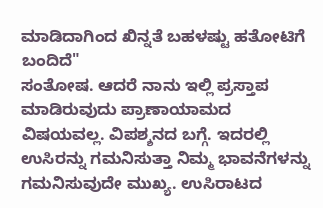ಮಾಡಿದಾಗಿಂದ ಖಿನ್ನತೆ ಬಹಳಷ್ಟು ಹತೋಟಿಗೆ ಬಂದಿದೆ"
ಸಂತೋಷ. ಆದರೆ ನಾನು ಇಲ್ಲಿ ಪ್ರಸ್ತಾಪ ಮಾಡಿರುವುದು ಪ್ರಾಣಾಯಾಮದ ವಿಷಯವಲ್ಲ. ವಿಪಶ್ಶನದ ಬಗ್ಗೆ. ಇದರಲ್ಲಿ ಉಸಿರನ್ನು ಗಮನಿಸುತ್ತಾ ನಿಮ್ಮ ಭಾವನೆಗಳನ್ನು ಗಮನಿಸುವುದೇ ಮುಖ್ಯ. ಉಸಿರಾಟದ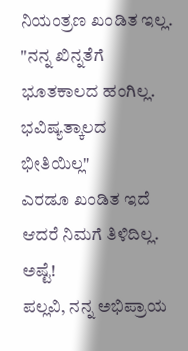ನಿಯಂತ್ರಣ ಖಂಡಿತ ಇಲ್ಲ.
"ನನ್ನ ಖಿನ್ನತೆಗೆ ಭೂತಕಾಲದ ಹಂಗಿಲ್ಲ. ಭವಿಷ್ಯತ್ಕಾಲದ ಭೀತಿಯಿಲ್ಲ"
ಎರಡೂ ಖಂಡಿತ ಇದೆ ಆದರೆ ನಿಮಗೆ ತಿಳಿದಿಲ್ಲ. ಅಷ್ಟೆ!
ಪಲ್ಲವಿ, ನನ್ನ ಅಭಿಪ್ರಾಯ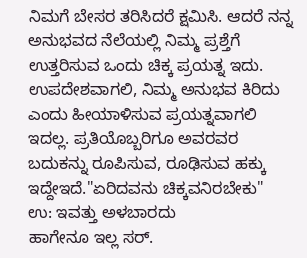ನಿಮಗೆ ಬೇಸರ ತರಿಸಿದರೆ ಕ್ಷಮಿಸಿ. ಆದರೆ ನನ್ನ ಅನುಭವದ ನೆಲೆಯಲ್ಲಿ ನಿಮ್ಮ ಪ್ರಶ್ತೆಗೆ ಉತ್ತರಿಸುವ ಒಂದು ಚಿಕ್ಕ ಪ್ರಯತ್ನ ಇದು. ಉಪದೇಶವಾಗಲಿ, ನಿಮ್ಮ ಅನುಭವ ಕಿರಿದು ಎಂದು ಹೀಯಾಳಿಸುವ ಪ್ರಯತ್ನವಾಗಲಿ ಇದಲ್ಲ. ಪ್ರತಿಯೊಬ್ಬರಿಗೂ ಅವರವರ ಬದುಕನ್ನು ರೂಪಿಸುವ, ರೂಢಿಸುವ ಹಕ್ಕು ಇದ್ದೇಇದೆ."ಏರಿದವನು ಚಿಕ್ಕವನಿರಬೇಕು"
ಉ: ಇವತ್ತು ಅಳಬಾರದು
ಹಾಗೇನೂ ಇಲ್ಲ ಸರ್.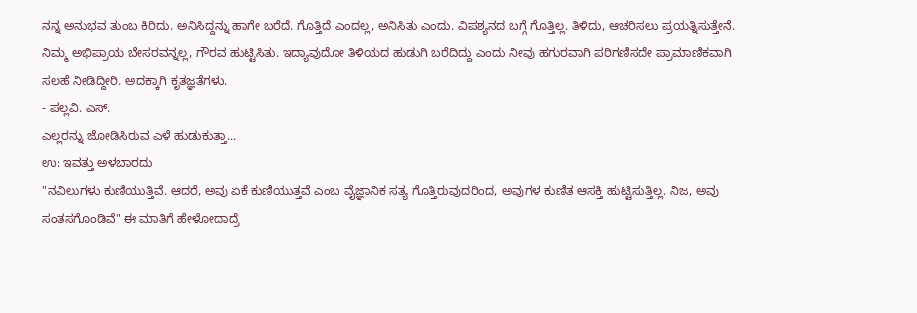ನನ್ನ ಅನುಭವ ತುಂಬ ಕಿರಿದು. ಅನಿಸಿದ್ದನ್ನು ಹಾಗೇ ಬರೆದೆ. ಗೊತ್ತಿದೆ ಎಂದಲ್ಲ, ಅನಿಸಿತು ಎಂದು. ವಿಪಶ್ಯನದ ಬಗ್ಗೆ ಗೊತ್ತಿಲ್ಲ. ತಿಳಿದು, ಆಚರಿಸಲು ಪ್ರಯತ್ನಿಸುತ್ತೇನೆ. ನಿಮ್ಮ ಅಭಿಪ್ರಾಯ ಬೇಸರವನ್ನಲ್ಲ, ಗೌರವ ಹುಟ್ಟಿಸಿತು. ಇದ್ಯಾವುದೋ ತಿಳಿಯದ ಹುಡುಗಿ ಬರೆದಿದ್ದು ಎಂದು ನೀವು ಹಗುರವಾಗಿ ಪರಿಗಣಿಸದೇ ಪ್ರಾಮಾಣಿಕವಾಗಿ ಸಲಹೆ ನೀಡಿದ್ದೀರಿ. ಅದಕ್ಕಾಗಿ ಕೃತಜ್ಞತೆಗಳು.
- ಪಲ್ಲವಿ. ಎಸ್.
ಎಲ್ಲರನ್ನು ಜೋಡಿಸಿರುವ ಎಳೆ ಹುಡುಕುತ್ತಾ...
ಉ: ಇವತ್ತು ಅಳಬಾರದು
"ನವಿಲುಗಳು ಕುಣಿಯುತ್ತಿವೆ. ಆದರೆ, ಅವು ಏಕೆ ಕುಣಿಯುತ್ತವೆ ಎಂಬ ವೈಜ್ಞಾನಿಕ ಸತ್ಯ ಗೊತ್ತಿರುವುದರಿಂದ, ಅವುಗಳ ಕುಣಿತ ಆಸಕ್ತಿ ಹುಟ್ಟಿಸುತ್ತಿಲ್ಲ. ನಿಜ, ಅವು ಸಂತಸಗೊಂಡಿವೆ" ಈ ಮಾತಿಗೆ ಹೇಳೋದಾದ್ರೆ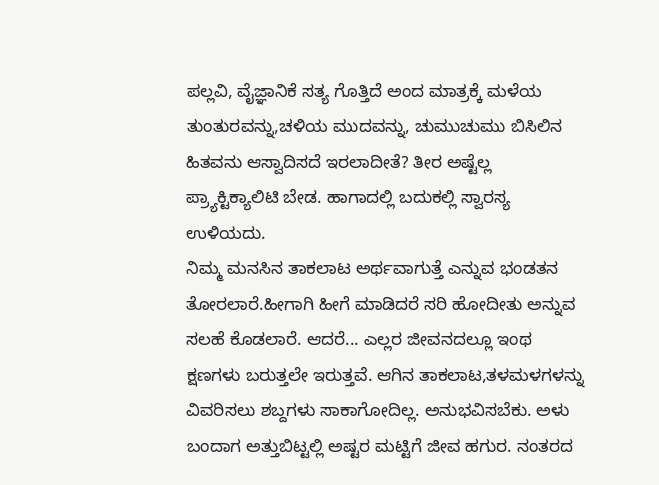ಪಲ್ಲವಿ, ವೈಜ್ಞಾನಿಕೆ ಸತ್ಯ ಗೊತ್ತಿದೆ ಅಂದ ಮಾತ್ರಕ್ಕೆ ಮಳೆಯ ತುಂತುರವನ್ನು,ಚಳಿಯ ಮುದವನ್ನು, ಚುಮುಚುಮು ಬಿಸಿಲಿನ ಹಿತವನು ಆಸ್ವಾದಿಸದೆ ಇರಲಾದೀತೆ? ತೀರ ಅಷ್ಟೆಲ್ಲ ಪ್ರ್ಯಾಕ್ಟಿಕ್ಯಾಲಿಟಿ ಬೇಡ. ಹಾಗಾದಲ್ಲಿ ಬದುಕಲ್ಲಿ ಸ್ವಾರಸ್ಯ ಉಳಿಯದು.
ನಿಮ್ಮ ಮನಸಿನ ತಾಕಲಾಟ ಅರ್ಥವಾಗುತ್ತೆ ಎನ್ನುವ ಭಂಡತನ ತೋರಲಾರೆ.ಹೀಗಾಗಿ ಹೀಗೆ ಮಾಡಿದರೆ ಸರಿ ಹೋದೀತು ಅನ್ನುವ ಸಲಹೆ ಕೊಡಲಾರೆ. ಆದರೆ... ಎಲ್ಲರ ಜೀವನದಲ್ಲೂ ಇಂಥ ಕ್ಷಣಗಳು ಬರುತ್ತಲೇ ಇರುತ್ತವೆ. ಆಗಿನ ತಾಕಲಾಟ,ತಳಮಳಗಳನ್ನು ವಿವರಿಸಲು ಶಬ್ದಗಳು ಸಾಕಾಗೋದಿಲ್ಲ. ಅನುಭವಿಸಬೆಕು. ಅಳು ಬಂದಾಗ ಅತ್ತುಬಿಟ್ಟಲ್ಲಿ ಅಷ್ಟರ ಮಟ್ಟಿಗೆ ಜೀವ ಹಗುರ. ನಂತರದ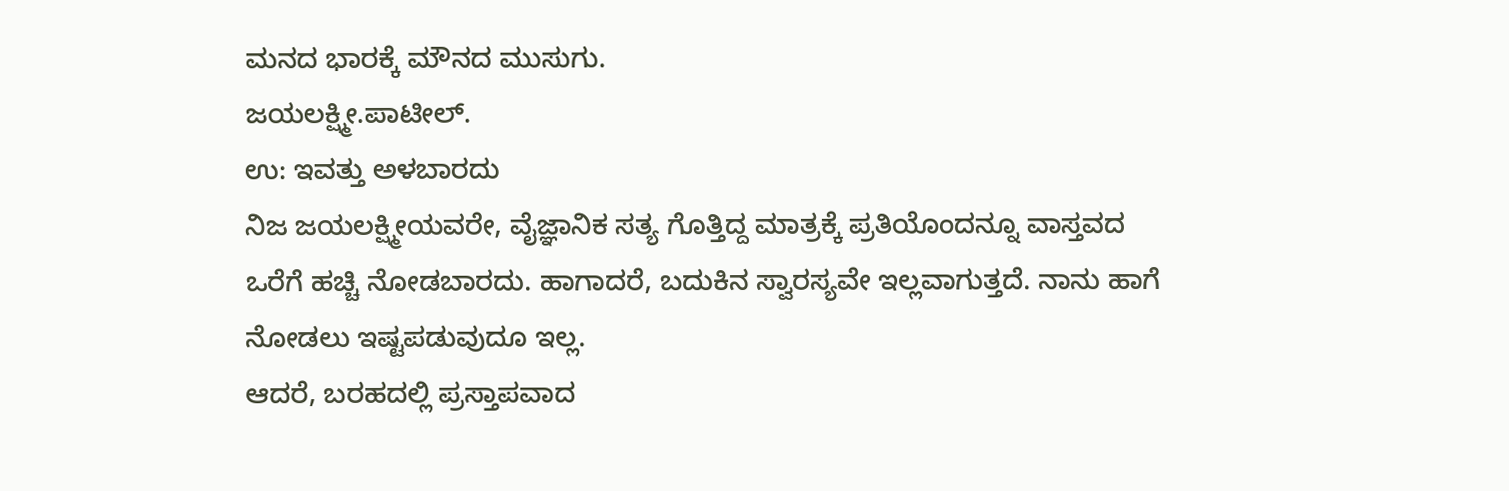ಮನದ ಭಾರಕ್ಕೆ ಮೌನದ ಮುಸುಗು.
ಜಯಲಕ್ಷ್ಮೀ.ಪಾಟೀಲ್.
ಉ: ಇವತ್ತು ಅಳಬಾರದು
ನಿಜ ಜಯಲಕ್ಷ್ಮೀಯವರೇ, ವೈಜ್ಞಾನಿಕ ಸತ್ಯ ಗೊತ್ತಿದ್ದ ಮಾತ್ರಕ್ಕೆ ಪ್ರತಿಯೊಂದನ್ನೂ ವಾಸ್ತವದ ಒರೆಗೆ ಹಚ್ಚಿ ನೋಡಬಾರದು. ಹಾಗಾದರೆ, ಬದುಕಿನ ಸ್ವಾರಸ್ಯವೇ ಇಲ್ಲವಾಗುತ್ತದೆ. ನಾನು ಹಾಗೆ ನೋಡಲು ಇಷ್ಟಪಡುವುದೂ ಇಲ್ಲ.
ಆದರೆ, ಬರಹದಲ್ಲಿ ಪ್ರಸ್ತಾಪವಾದ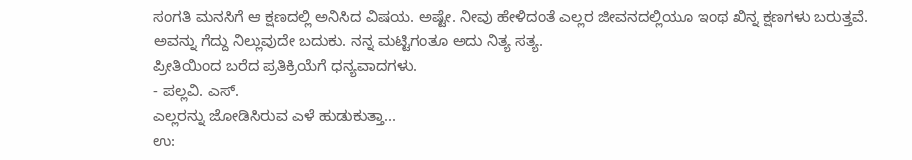ಸಂಗತಿ ಮನಸಿಗೆ ಆ ಕ್ಷಣದಲ್ಲಿ ಅನಿಸಿದ ವಿಷಯ. ಅಷ್ಟೇ. ನೀವು ಹೇಳಿದಂತೆ ಎಲ್ಲರ ಜೀವನದಲ್ಲಿಯೂ ಇಂಥ ಖಿನ್ನ ಕ್ಷಣಗಳು ಬರುತ್ತವೆ. ಅವನ್ನು ಗೆದ್ದು ನಿಲ್ಲುವುದೇ ಬದುಕು. ನನ್ನ ಮಟ್ಟಿಗಂತೂ ಅದು ನಿತ್ಯ ಸತ್ಯ.
ಪ್ರೀತಿಯಿಂದ ಬರೆದ ಪ್ರತಿಕ್ರಿಯೆಗೆ ಧನ್ಯವಾದಗಳು.
- ಪಲ್ಲವಿ. ಎಸ್.
ಎಲ್ಲರನ್ನು ಜೋಡಿಸಿರುವ ಎಳೆ ಹುಡುಕುತ್ತಾ...
ಉ: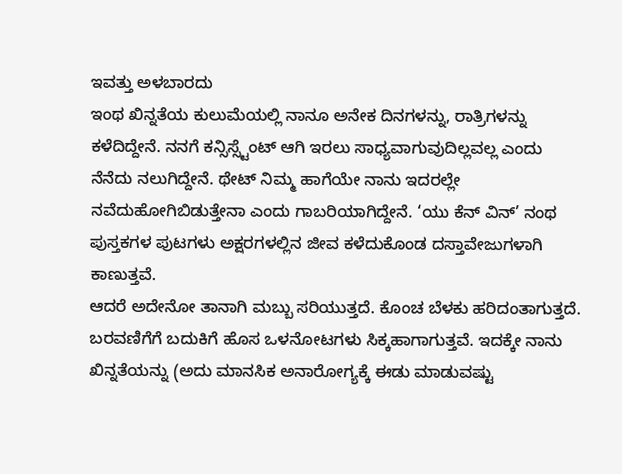ಇವತ್ತು ಅಳಬಾರದು
ಇಂಥ ಖಿನ್ನತೆಯ ಕುಲುಮೆಯಲ್ಲಿ ನಾನೂ ಅನೇಕ ದಿನಗಳನ್ನು, ರಾತ್ರಿಗಳನ್ನು ಕಳೆದಿದ್ದೇನೆ. ನನಗೆ ಕನ್ಸಿಸ್ಸ್ಟೆಂಟ್ ಆಗಿ ಇರಲು ಸಾಧ್ಯವಾಗುವುದಿಲ್ಲವಲ್ಲ ಎಂದು ನೆನೆದು ನಲುಗಿದ್ದೇನೆ. ಥೇಟ್ ನಿಮ್ಮ ಹಾಗೆಯೇ ನಾನು ಇದರಲ್ಲೇ ನವೆದುಹೋಗಿಬಿಡುತ್ತೇನಾ ಎಂದು ಗಾಬರಿಯಾಗಿದ್ದೇನೆ. ‘ಯು ಕೆನ್ ವಿನ್’ ನಂಥ ಪುಸ್ತಕಗಳ ಪುಟಗಳು ಅಕ್ಷರಗಳಲ್ಲಿನ ಜೀವ ಕಳೆದುಕೊಂಡ ದಸ್ತಾವೇಜುಗಳಾಗಿ ಕಾಣುತ್ತವೆ.
ಆದರೆ ಅದೇನೋ ತಾನಾಗಿ ಮಬ್ಬು ಸರಿಯುತ್ತದೆ. ಕೊಂಚ ಬೆಳಕು ಹರಿದಂತಾಗುತ್ತದೆ. ಬರವಣಿಗೆಗೆ ಬದುಕಿಗೆ ಹೊಸ ಒಳನೋಟಗಳು ಸಿಕ್ಕಹಾಗಾಗುತ್ತವೆ. ಇದಕ್ಕೇ ನಾನು ಖಿನ್ನತೆಯನ್ನು (ಅದು ಮಾನಸಿಕ ಅನಾರೋಗ್ಯಕ್ಕೆ ಈಡು ಮಾಡುವಷ್ಟು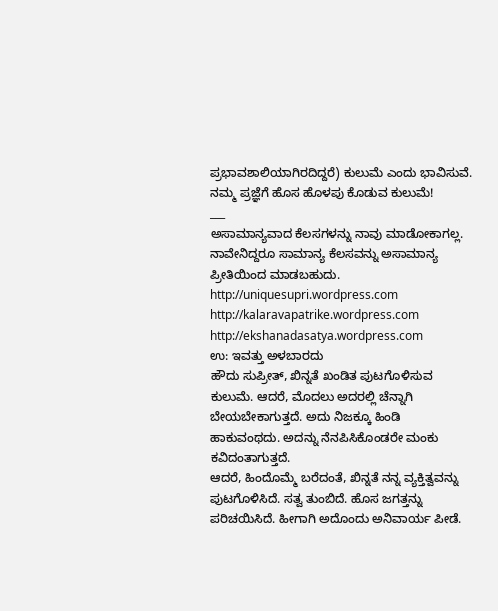ಪ್ರಭಾವಶಾಲಿಯಾಗಿರದಿದ್ದರೆ) ಕುಲುಮೆ ಎಂದು ಭಾವಿಸುವೆ. ನಮ್ಮ ಪ್ರಜ್ಞೆಗೆ ಹೊಸ ಹೊಳಪು ಕೊಡುವ ಕುಲುಮೆ!
___
ಅಸಾಮಾನ್ಯವಾದ ಕೆಲಸಗಳನ್ನು ನಾವು ಮಾಡೋಕಾಗಲ್ಲ. ನಾವೇನಿದ್ದರೂ ಸಾಮಾನ್ಯ ಕೆಲಸವನ್ನು ಅಸಾಮಾನ್ಯ ಪ್ರೀತಿಯಿಂದ ಮಾಡಬಹುದು.
http://uniquesupri.wordpress.com
http://kalaravapatrike.wordpress.com
http://ekshanadasatya.wordpress.com
ಉ: ಇವತ್ತು ಅಳಬಾರದು
ಹೌದು ಸುಪ್ರೀತ್, ಖಿನ್ನತೆ ಖಂಡಿತ ಪುಟಗೊಳಿಸುವ ಕುಲುಮೆ. ಆದರೆ, ಮೊದಲು ಅದರಲ್ಲಿ ಚೆನ್ನಾಗಿ ಬೇಯಬೇಕಾಗುತ್ತದೆ. ಅದು ನಿಜಕ್ಕೂ ಹಿಂಡಿ ಹಾಕುವಂಥದು. ಅದನ್ನು ನೆನಪಿಸಿಕೊಂಡರೇ ಮಂಕು ಕವಿದಂತಾಗುತ್ತದೆ.
ಆದರೆ, ಹಿಂದೊಮ್ಮೆ ಬರೆದಂತೆ, ಖಿನ್ನತೆ ನನ್ನ ವ್ಯಕ್ತಿತ್ವವನ್ನು ಪುಟಗೊಳಿಸಿದೆ. ಸತ್ವ ತುಂಬಿದೆ. ಹೊಸ ಜಗತ್ತನ್ನು ಪರಿಚಯಿಸಿದೆ. ಹೀಗಾಗಿ ಅದೊಂದು ಅನಿವಾರ್ಯ ಪೀಡೆ.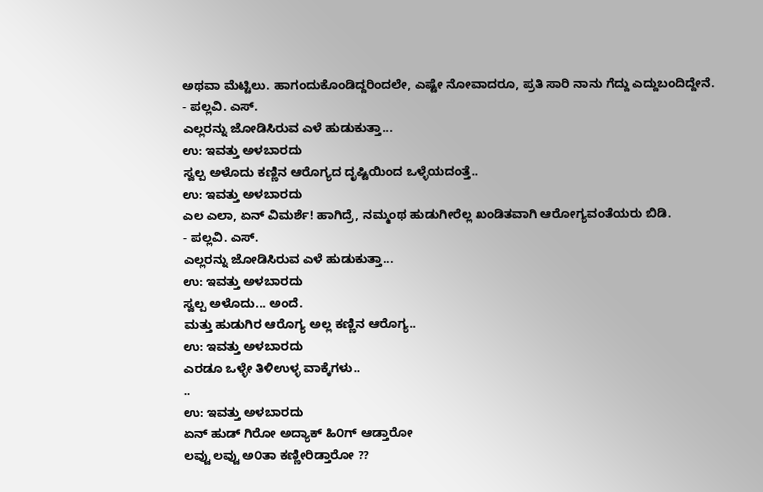ಅಥವಾ ಮೆಟ್ಟಿಲು. ಹಾಗಂದುಕೊಂಡಿದ್ದರಿಂದಲೇ, ಎಷ್ಟೇ ನೋವಾದರೂ, ಪ್ರತಿ ಸಾರಿ ನಾನು ಗೆದ್ದು ಎದ್ದುಬಂದಿದ್ದೇನೆ.
- ಪಲ್ಲವಿ. ಎಸ್.
ಎಲ್ಲರನ್ನು ಜೋಡಿಸಿರುವ ಎಳೆ ಹುಡುಕುತ್ತಾ...
ಉ: ಇವತ್ತು ಅಳಬಾರದು
ಸ್ವಲ್ಪ ಅಳೊದು ಕಣ್ಣಿನ ಆರೊಗ್ಯದ ದೃಷ್ಟಿಯಿಂದ ಒಳ್ಳೆಯದಂತ್ತೆ..
ಉ: ಇವತ್ತು ಅಳಬಾರದು
ಎಲ ಎಲಾ, ಏನ್ ವಿಮರ್ಶೆ! ಹಾಗಿದ್ರೆ, ನಮ್ಮಂಥ ಹುಡುಗೀರೆಲ್ಲ ಖಂಡಿತವಾಗಿ ಆರೋಗ್ಯವಂತೆಯರು ಬಿಡಿ.
- ಪಲ್ಲವಿ. ಎಸ್.
ಎಲ್ಲರನ್ನು ಜೋಡಿಸಿರುವ ಎಳೆ ಹುಡುಕುತ್ತಾ...
ಉ: ಇವತ್ತು ಅಳಬಾರದು
ಸ್ವಲ್ಪ ಅಳೊದು... ಅಂದೆ.
ಮತ್ತು ಹುಡುಗಿರ ಆರೊಗ್ಯ ಅಲ್ಲ ಕಣ್ಣಿನ ಆರೊಗ್ಯ..
ಉ: ಇವತ್ತು ಅಳಬಾರದು
ಎರಡೂ ಒಳ್ಳೇ ತಿಳಿಉಳ್ಳ ವಾಕ್ಕೆಗಳು..
..
ಉ: ಇವತ್ತು ಅಳಬಾರದು
ಏನ್ ಹುಡ್ ಗಿರೋ ಅದ್ಯಾಕ್ ಹಿ೦ಗ್ ಆಡ್ತಾರೋ
ಲವ್ವು ಲವ್ವು ಅ೦ತಾ ಕಣ್ಣೀರಿಡ್ತಾರೋ ??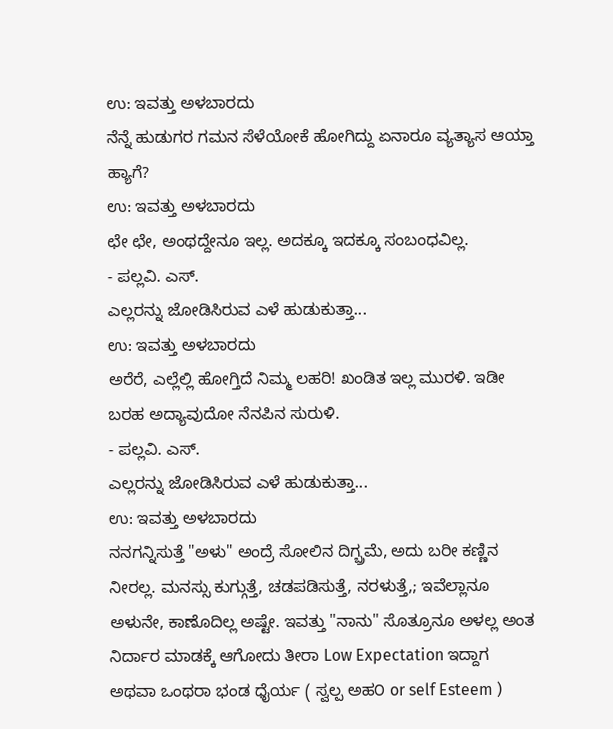ಉ: ಇವತ್ತು ಅಳಬಾರದು
ನೆನ್ನೆ ಹುಡುಗರ ಗಮನ ಸೆಳೆಯೋಕೆ ಹೋಗಿದ್ದು ಏನಾರೂ ವ್ಯತ್ಯಾಸ ಆಯ್ತಾ ಹ್ಯಾಗೆ?
ಉ: ಇವತ್ತು ಅಳಬಾರದು
ಛೇ ಛೇ, ಅಂಥದ್ದೇನೂ ಇಲ್ಲ. ಅದಕ್ಕೂ ಇದಕ್ಕೂ ಸಂಬಂಧವಿಲ್ಲ.
- ಪಲ್ಲವಿ. ಎಸ್.
ಎಲ್ಲರನ್ನು ಜೋಡಿಸಿರುವ ಎಳೆ ಹುಡುಕುತ್ತಾ...
ಉ: ಇವತ್ತು ಅಳಬಾರದು
ಅರೆರೆ, ಎಲ್ಲೆಲ್ಲಿ ಹೋಗ್ತಿದೆ ನಿಮ್ಮ ಲಹರಿ! ಖಂಡಿತ ಇಲ್ಲ ಮುರಳಿ. ಇಡೀ ಬರಹ ಅದ್ಯಾವುದೋ ನೆನಪಿನ ಸುರುಳಿ.
- ಪಲ್ಲವಿ. ಎಸ್.
ಎಲ್ಲರನ್ನು ಜೋಡಿಸಿರುವ ಎಳೆ ಹುಡುಕುತ್ತಾ...
ಉ: ಇವತ್ತು ಅಳಬಾರದು
ನನಗನ್ನಿಸುತ್ತೆ "ಅಳು" ಅಂದ್ರೆ ಸೋಲಿನ ದಿಗ್ಬ್ರಮೆ, ಅದು ಬರೀ ಕಣ್ಣಿನ ನೀರಲ್ಲ. ಮನಸ್ಸು ಕುಗ್ಗುತ್ತೆ, ಚಡಪಡಿಸುತ್ತೆ, ನರಳುತ್ತೆ,; ಇವೆಲ್ಲಾನೂ ಅಳುನೇ, ಕಾಣೊದಿಲ್ಲ ಅಷ್ಟೇ. ಇವತ್ತು "ನಾನು" ಸೊತ್ರೂನೂ ಅಳಲ್ಲ ಅಂತ ನಿರ್ದಾರ ಮಾಡಕ್ಕೆ ಆಗೋದು ತೀರಾ Low Expectation ಇದ್ದಾಗ ಅಥವಾ ಒಂಥರಾ ಭಂಡ ಧೈರ್ಯ ( ಸ್ವಲ್ಪ ಅಹ೦ or self Esteem )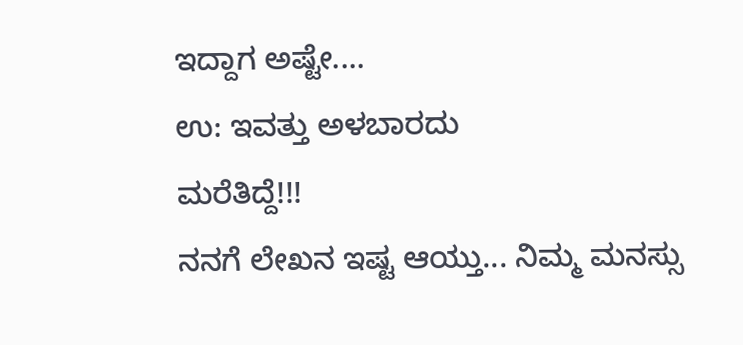ಇದ್ದಾಗ ಅಷ್ಟೇ....
ಉ: ಇವತ್ತು ಅಳಬಾರದು
ಮರೆತಿದ್ದೆ!!!
ನನಗೆ ಲೇಖನ ಇಷ್ಟ ಆಯ್ತು... ನಿಮ್ಮ ಮನಸ್ಸು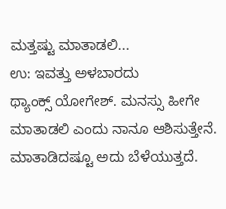ಮತ್ತಷ್ಟು ಮಾತಾಡಲಿ...
ಉ: ಇವತ್ತು ಅಳಬಾರದು
ಥ್ಯಾಂಕ್ಸ್ ಯೋಗೇಶ್. ಮನಸ್ಸು ಹೀಗೇ ಮಾತಾಡಲಿ ಎಂದು ನಾನೂ ಆಶಿಸುತ್ತೇನೆ. ಮಾತಾಡಿದಷ್ಟೂ ಅದು ಬೆಳೆಯುತ್ತದೆ.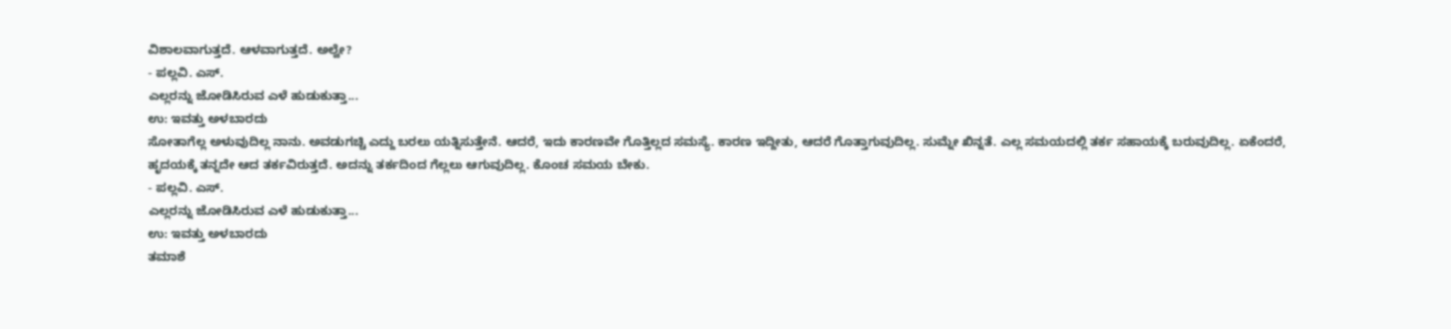ವಿಶಾಲವಾಗುತ್ತದೆ. ಆಳವಾಗುತ್ತದೆ. ಅಲ್ವೇ?
- ಪಲ್ಲವಿ. ಎಸ್.
ಎಲ್ಲರನ್ನು ಜೋಡಿಸಿರುವ ಎಳೆ ಹುಡುಕುತ್ತಾ...
ಉ: ಇವತ್ತು ಅಳಬಾರದು
ಸೋತಾಗೆಲ್ಲ ಅಳುವುದಿಲ್ಲ ನಾನು. ಅವಡುಗಚ್ಚಿ ಎದ್ದು ಬರಲು ಯತ್ನಿಸುತ್ತೇನೆ. ಆದರೆ, ಇದು ಕಾರಣವೇ ಗೊತ್ತಿಲ್ಲದ ಸಮಸ್ಯೆ. ಕಾರಣ ಇದ್ದೀತು, ಆದರೆ ಗೊತ್ತಾಗುವುದಿಲ್ಲ. ಸುಮ್ನೇ ಖಿನ್ನತೆ. ಎಲ್ಲ ಸಮಯದಲ್ಲಿ ತರ್ಕ ಸಹಾಯಕ್ಕೆ ಬರುವುದಿಲ್ಲ. ಏಕೆಂದರೆ, ಹೃದಯಕ್ಕೆ ತನ್ನದೇ ಆದ ತರ್ಕವಿರುತ್ತದೆ. ಅದನ್ನು ತರ್ಕದಿಂದ ಗೆಲ್ಲಲು ಆಗುವುದಿಲ್ಲ. ಕೊಂಚ ಸಮಯ ಬೇಕು.
- ಪಲ್ಲವಿ. ಎಸ್.
ಎಲ್ಲರನ್ನು ಜೋಡಿಸಿರುವ ಎಳೆ ಹುಡುಕುತ್ತಾ...
ಉ: ಇವತ್ತು ಅಳಬಾರದು
ತಮಾಶೆ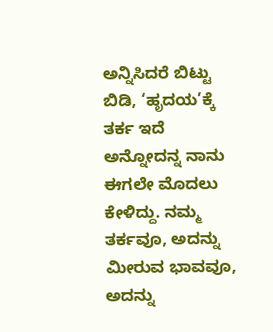ಅನ್ನಿಸಿದರೆ ಬಿಟ್ಟು ಬಿಡಿ, ‘ಹೃದಯ’ಕ್ಕೆ ತರ್ಕ ಇದೆ ಅನ್ನೋದನ್ನ ನಾನು ಈಗಲೇ ಮೊದಲು ಕೇಳಿದ್ದು. ನಮ್ಮ ತರ್ಕವೂ, ಅದನ್ನು ಮೀರುವ ಭಾವವೂ, ಅದನ್ನು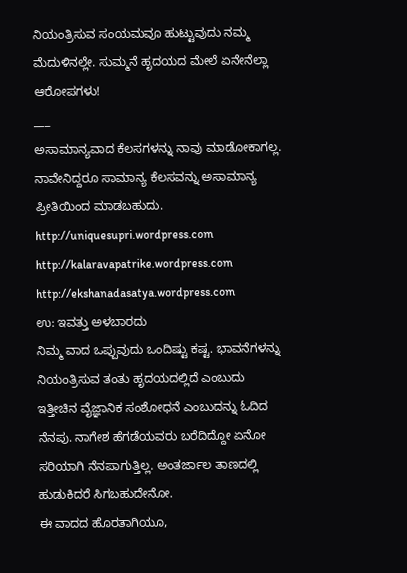ನಿಯಂತ್ರಿಸುವ ಸಂಯಮವೂ ಹುಟ್ಟುವುದು ನಮ್ಮ ಮೆದುಳಿನಲ್ಲೇ. ಸುಮ್ಮನೆ ಹೃದಯದ ಮೇಲೆ ಏನೇನೆಲ್ಲಾ ಆರೋಪಗಳು!
___
ಅಸಾಮಾನ್ಯವಾದ ಕೆಲಸಗಳನ್ನು ನಾವು ಮಾಡೋಕಾಗಲ್ಲ. ನಾವೇನಿದ್ದರೂ ಸಾಮಾನ್ಯ ಕೆಲಸವನ್ನು ಅಸಾಮಾನ್ಯ ಪ್ರೀತಿಯಿಂದ ಮಾಡಬಹುದು.
http://uniquesupri.wordpress.com
http://kalaravapatrike.wordpress.com
http://ekshanadasatya.wordpress.com
ಉ: ಇವತ್ತು ಅಳಬಾರದು
ನಿಮ್ಮ ವಾದ ಒಪ್ಪುವುದು ಒಂದಿಷ್ಟು ಕಷ್ಟ. ಭಾವನೆಗಳನ್ನು ನಿಯಂತ್ರಿಸುವ ತಂತು ಹೃದಯದಲ್ಲಿದೆ ಎಂಬುದು ಇತ್ತೀಚಿನ ವೈಜ್ಞಾನಿಕ ಸಂಶೋಧನೆ ಎಂಬುದನ್ನು ಓದಿದ ನೆನಪು. ನಾಗೇಶ ಹೆಗಡೆಯವರು ಬರೆದಿದ್ದೋ ಏನೋ ಸರಿಯಾಗಿ ನೆನಪಾಗುತ್ತಿಲ್ಲ. ಅಂತರ್ಜಾಲ ತಾಣದಲ್ಲಿ ಹುಡುಕಿದರೆ ಸಿಗಬಹುದೇನೋ.
ಈ ವಾದದ ಹೊರತಾಗಿಯೂ,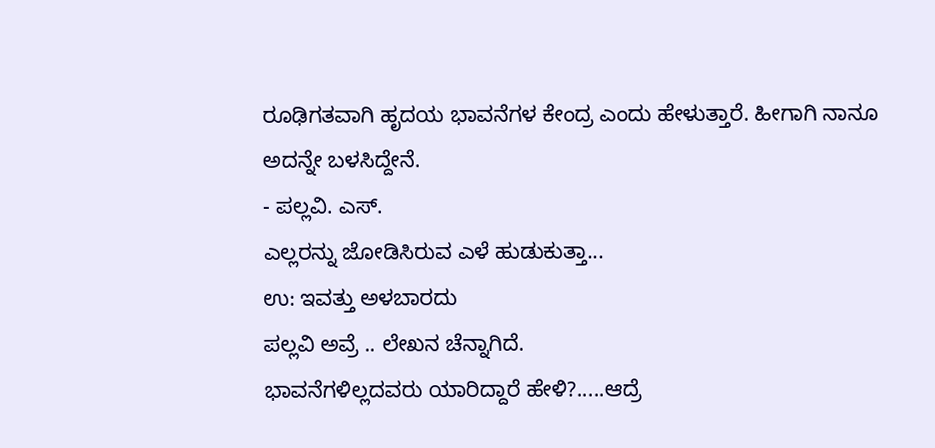ರೂಢಿಗತವಾಗಿ ಹೃದಯ ಭಾವನೆಗಳ ಕೇಂದ್ರ ಎಂದು ಹೇಳುತ್ತಾರೆ. ಹೀಗಾಗಿ ನಾನೂ ಅದನ್ನೇ ಬಳಸಿದ್ದೇನೆ.
- ಪಲ್ಲವಿ. ಎಸ್.
ಎಲ್ಲರನ್ನು ಜೋಡಿಸಿರುವ ಎಳೆ ಹುಡುಕುತ್ತಾ...
ಉ: ಇವತ್ತು ಅಳಬಾರದು
ಪಲ್ಲವಿ ಅವ್ರೆ .. ಲೇಖನ ಚೆನ್ನಾಗಿದೆ.
ಭಾವನೆಗಳಿಲ್ಲದವರು ಯಾರಿದ್ದಾರೆ ಹೇಳಿ?.....ಆದ್ರೆ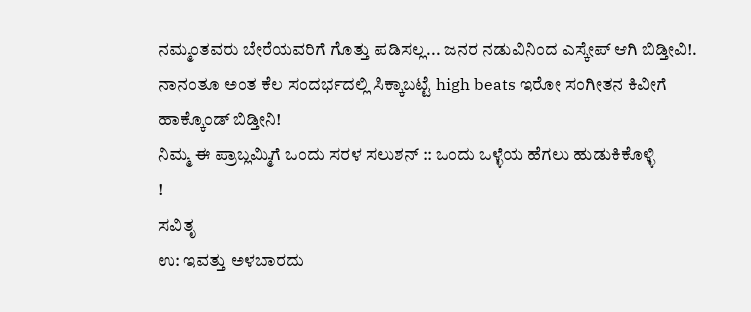ನಮ್ಮಂತವರು ಬೇರೆಯವರಿಗೆ ಗೊತ್ತು ಪಡಿಸಲ್ಲ... ಜನರ ನಡುವಿನಿಂದ ಎಸ್ಕೇಪ್ ಆಗಿ ಬಿಡ್ತೀವಿ!. ನಾನಂತೂ ಅಂತ ಕೆಲ ಸಂದರ್ಭದಲ್ಲಿ ಸಿಕ್ಕಾಬಟ್ಟೆ high beats ಇರೋ ಸಂಗೀತನ ಕಿವೀಗೆ ಹಾಕ್ಕೊಂಡ್ ಬಿಡ್ತೀನಿ!
ನಿಮ್ಮ ಈ ಪ್ರಾಬ್ಲಮ್ಮಿಗೆ ಒಂದು ಸರಳ ಸಲುಶನ್ :: ಒಂದು ಒಳ್ಳೆಯ ಹೆಗಲು ಹುಡುಕಿಕೊಳ್ಳಿ
!
ಸವಿತೃ
ಉ: ಇವತ್ತು ಅಳಬಾರದು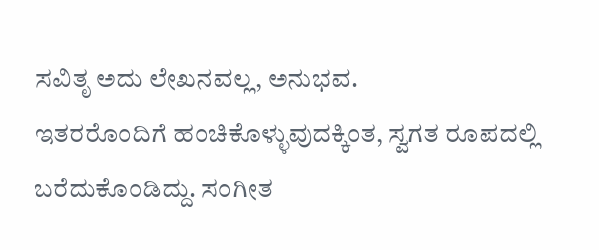ಸವಿತೃ ಅದು ಲೇಖನವಲ್ಲ, ಅನುಭವ.
ಇತರರೊಂದಿಗೆ ಹಂಚಿಕೊಳ್ಳುವುದಕ್ಕಿಂತ, ಸ್ವಗತ ರೂಪದಲ್ಲಿ ಬರೆದುಕೊಂಡಿದ್ದು. ಸಂಗೀತ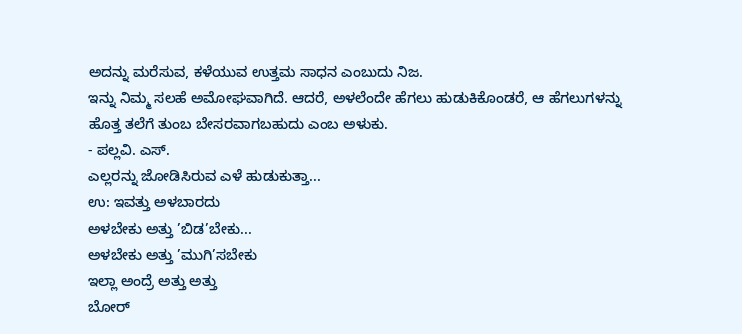ಅದನ್ನು ಮರೆಸುವ, ಕಳೆಯುವ ಉತ್ತಮ ಸಾಧನ ಎಂಬುದು ನಿಜ.
ಇನ್ನು ನಿಮ್ಮ ಸಲಹೆ ಅಮೋಘವಾಗಿದೆ. ಆದರೆ, ಅಳಲೆಂದೇ ಹೆಗಲು ಹುಡುಕಿಕೊಂಡರೆ, ಆ ಹೆಗಲುಗಳನ್ನು ಹೊತ್ತ ತಲೆಗೆ ತುಂಬ ಬೇಸರವಾಗಬಹುದು ಎಂಬ ಅಳುಕು.
- ಪಲ್ಲವಿ. ಎಸ್.
ಎಲ್ಲರನ್ನು ಜೋಡಿಸಿರುವ ಎಳೆ ಹುಡುಕುತ್ತಾ...
ಉ: ಇವತ್ತು ಅಳಬಾರದು
ಅಳಬೇಕು ಅತ್ತು ’ಬಿಡ’ಬೇಕು...
ಅಳಬೇಕು ಅತ್ತು ’ಮುಗಿ’ಸಬೇಕು
ಇಲ್ಲಾ ಅಂದ್ರೆ ಅತ್ತು ಅತ್ತು
ಬೋರ್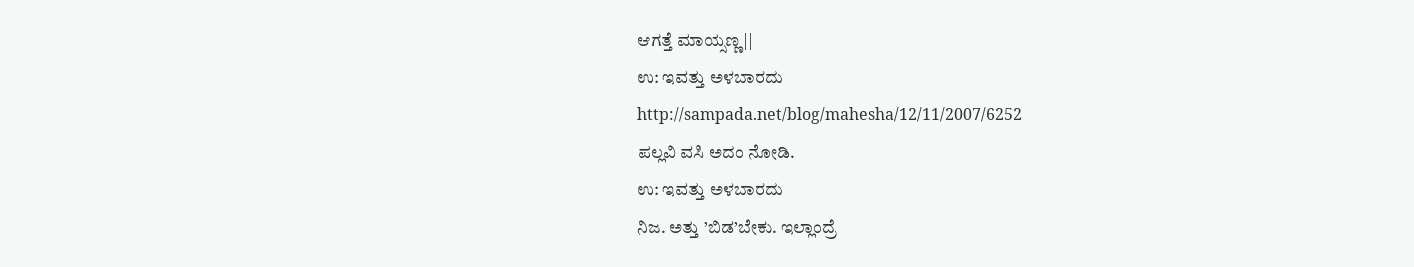ಆಗತ್ತೆ ಮಾಯ್ಸಣ್ಣ||
ಉ: ಇವತ್ತು ಅಳಬಾರದು
http://sampada.net/blog/mahesha/12/11/2007/6252
ಪಲ್ಲವಿ ವಸಿ ಅದಂ ನೋಡಿ.
ಉ: ಇವತ್ತು ಅಳಬಾರದು
ನಿಜ. ಅತ್ತು ’ಬಿಡ’ಬೇಕು. ಇಲ್ಲಾಂದ್ರೆ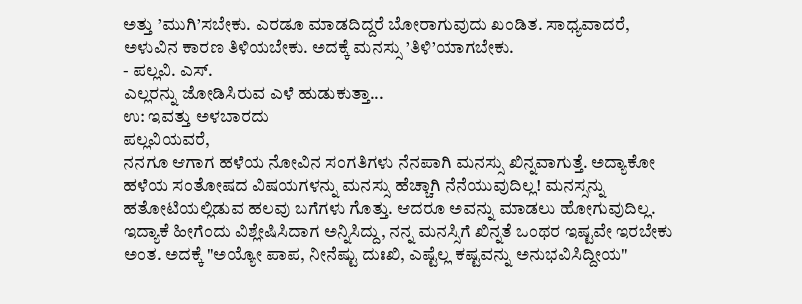ಅತ್ತು ’ಮುಗಿ’ಸಬೇಕು. ಎರಡೂ ಮಾಡದಿದ್ದರೆ ಬೋರಾಗುವುದು ಖಂಡಿತ. ಸಾಧ್ಯವಾದರೆ, ಅಳುವಿನ ಕಾರಣ ತಿಳಿಯಬೇಕು. ಅದಕ್ಕೆ ಮನಸ್ಸು ’ತಿಳಿ’ಯಾಗಬೇಕು.
- ಪಲ್ಲವಿ. ಎಸ್.
ಎಲ್ಲರನ್ನು ಜೋಡಿಸಿರುವ ಎಳೆ ಹುಡುಕುತ್ತಾ...
ಉ: ಇವತ್ತು ಅಳಬಾರದು
ಪಲ್ಲವಿಯವರೆ,
ನನಗೂ ಆಗಾಗ ಹಳೆಯ ನೋವಿನ ಸಂಗತಿಗಳು ನೆನಪಾಗಿ ಮನಸ್ಸು ಖಿನ್ನವಾಗುತ್ತೆ. ಅದ್ಯಾಕೋ ಹಳೆಯ ಸಂತೋಷದ ವಿಷಯಗಳನ್ನು ಮನಸ್ಸು ಹೆಚ್ಚಾಗಿ ನೆನೆಯುವುದಿಲ್ಲ! ಮನಸ್ಸನ್ನು ಹತೋಟಿಯಲ್ಲಿಡುವ ಹಲವು ಬಗೆಗಳು ಗೊತ್ತು. ಆದರೂ ಅವನ್ನು ಮಾಡಲು ಹೋಗುವುದಿಲ್ಲ. ಇದ್ಯಾಕೆ ಹೀಗೆಂದು ವಿಶ್ಲೇಷಿಸಿದಾಗ ಅನ್ನಿಸಿದ್ದು, ನನ್ನ ಮನಸ್ಸಿಗೆ ಖಿನ್ನತೆ ಒಂಥರ ಇಷ್ಟವೇ ಇರಬೇಕು ಅಂತ. ಅದಕ್ಕೆ "ಅಯ್ಯೋ ಪಾಪ, ನೀನೆಷ್ಟು ದುಃಖಿ, ಎಷ್ಟೆಲ್ಲ ಕಷ್ಟವನ್ನು ಅನುಭವಿಸಿದ್ದೀಯ"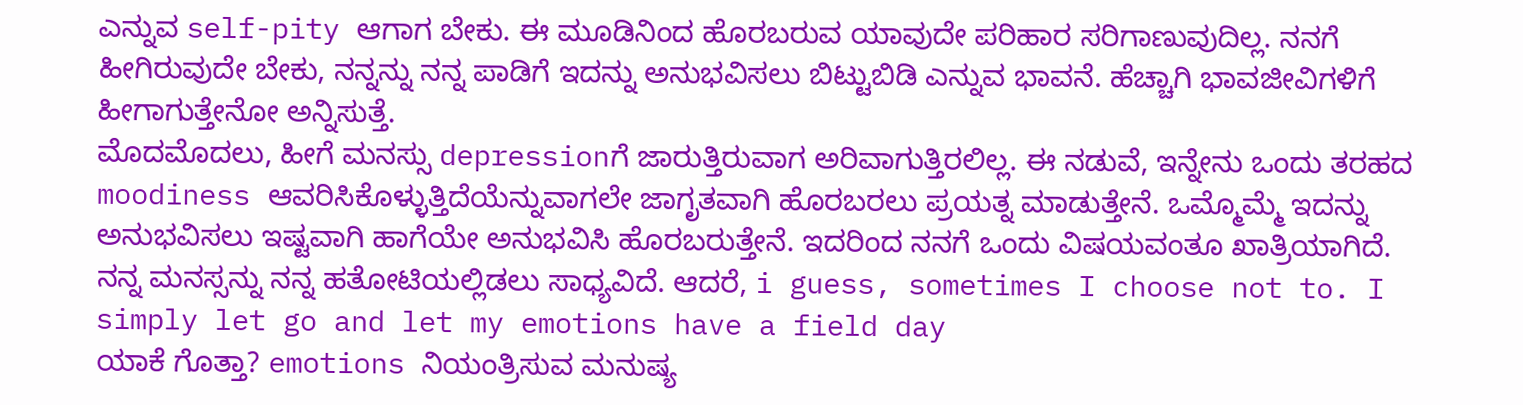ಎನ್ನುವ self-pity ಆಗಾಗ ಬೇಕು. ಈ ಮೂಡಿನಿಂದ ಹೊರಬರುವ ಯಾವುದೇ ಪರಿಹಾರ ಸರಿಗಾಣುವುದಿಲ್ಲ. ನನಗೆ ಹೀಗಿರುವುದೇ ಬೇಕು, ನನ್ನನ್ನು ನನ್ನ ಪಾಡಿಗೆ ಇದನ್ನು ಅನುಭವಿಸಲು ಬಿಟ್ಟುಬಿಡಿ ಎನ್ನುವ ಭಾವನೆ. ಹೆಚ್ಚಾಗಿ ಭಾವಜೀವಿಗಳಿಗೆ ಹೀಗಾಗುತ್ತೇನೋ ಅನ್ನಿಸುತ್ತೆ.
ಮೊದಮೊದಲು, ಹೀಗೆ ಮನಸ್ಸು depressionಗೆ ಜಾರುತ್ತಿರುವಾಗ ಅರಿವಾಗುತ್ತಿರಲಿಲ್ಲ. ಈ ನಡುವೆ, ಇನ್ನೇನು ಒಂದು ತರಹದ moodiness ಆವರಿಸಿಕೊಳ್ಳುತ್ತಿದೆಯೆನ್ನುವಾಗಲೇ ಜಾಗೃತವಾಗಿ ಹೊರಬರಲು ಪ್ರಯತ್ನ ಮಾಡುತ್ತೇನೆ. ಒಮ್ಮೊಮ್ಮೆ ಇದನ್ನು ಅನುಭವಿಸಲು ಇಷ್ಟವಾಗಿ ಹಾಗೆಯೇ ಅನುಭವಿಸಿ ಹೊರಬರುತ್ತೇನೆ. ಇದರಿಂದ ನನಗೆ ಒಂದು ವಿಷಯವಂತೂ ಖಾತ್ರಿಯಾಗಿದೆ. ನನ್ನ ಮನಸ್ಸನ್ನು ನನ್ನ ಹತೋಟಿಯಲ್ಲಿಡಲು ಸಾಧ್ಯವಿದೆ. ಆದರೆ, i guess, sometimes I choose not to. I simply let go and let my emotions have a field day
ಯಾಕೆ ಗೊತ್ತಾ? emotions ನಿಯಂತ್ರಿಸುವ ಮನುಷ್ಯ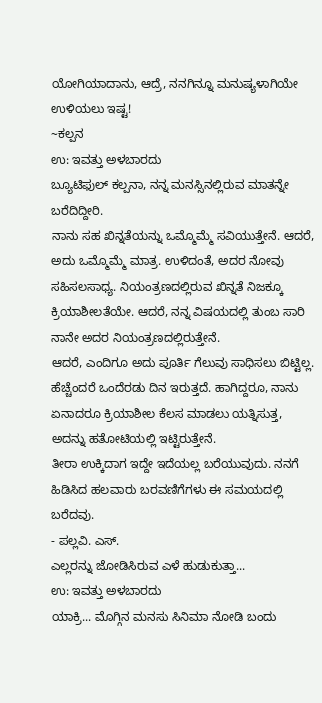ಯೋಗಿಯಾದಾನು, ಆದ್ರೆ, ನನಗಿನ್ನೂ ಮನುಷ್ಯಳಾಗಿಯೇ ಉಳಿಯಲು ಇಷ್ಟ!
~ಕಲ್ಪನ
ಉ: ಇವತ್ತು ಅಳಬಾರದು
ಬ್ಯೂಟಿಫುಲ್ ಕಲ್ಪನಾ, ನನ್ನ ಮನಸ್ಸಿನಲ್ಲಿರುವ ಮಾತನ್ನೇ ಬರೆದಿದ್ದೀರಿ.
ನಾನು ಸಹ ಖಿನ್ನತೆಯನ್ನು ಒಮ್ಮೊಮ್ಮೆ ಸವಿಯುತ್ತೇನೆ. ಆದರೆ, ಅದು ಒಮ್ಮೊಮ್ಮೆ ಮಾತ್ರ. ಉಳಿದಂತೆ, ಅದರ ನೋವು ಸಹಿಸಲಸಾಧ್ಯ. ನಿಯಂತ್ರಣದಲ್ಲಿರುವ ಖಿನ್ನತೆ ನಿಜಕ್ಕೂ ಕ್ರಿಯಾಶೀಲತೆಯೇ. ಆದರೆ, ನನ್ನ ವಿಷಯದಲ್ಲಿ ತುಂಬ ಸಾರಿ ನಾನೇ ಅದರ ನಿಯಂತ್ರಣದಲ್ಲಿರುತ್ತೇನೆ.
ಆದರೆ, ಎಂದಿಗೂ ಅದು ಪೂರ್ತಿ ಗೆಲುವು ಸಾಧಿಸಲು ಬಿಟ್ಟಿಲ್ಲ. ಹೆಚ್ಚೆಂದರೆ ಒಂದೆರಡು ದಿನ ಇರುತ್ತದೆ. ಹಾಗಿದ್ದರೂ, ನಾನು ಏನಾದರೂ ಕ್ರಿಯಾಶೀಲ ಕೆಲಸ ಮಾಡಲು ಯತ್ನಿಸುತ್ತ, ಅದನ್ನು ಹತೋಟಿಯಲ್ಲಿ ಇಟ್ಟಿರುತ್ತೇನೆ.
ತೀರಾ ಉಕ್ಕಿದಾಗ ಇದ್ದೇ ಇದೆಯಲ್ಲ ಬರೆಯುವುದು. ನನಗೆ ಹಿಡಿಸಿದ ಹಲವಾರು ಬರವಣಿಗೆಗಳು ಈ ಸಮಯದಲ್ಲಿ ಬರೆದವು.
- ಪಲ್ಲವಿ. ಎಸ್.
ಎಲ್ಲರನ್ನು ಜೋಡಿಸಿರುವ ಎಳೆ ಹುಡುಕುತ್ತಾ...
ಉ: ಇವತ್ತು ಅಳಬಾರದು
ಯಾಕ್ರಿ... ಮೊಗ್ಗಿನ ಮನಸು ಸಿನಿಮಾ ನೋಡಿ ಬಂದು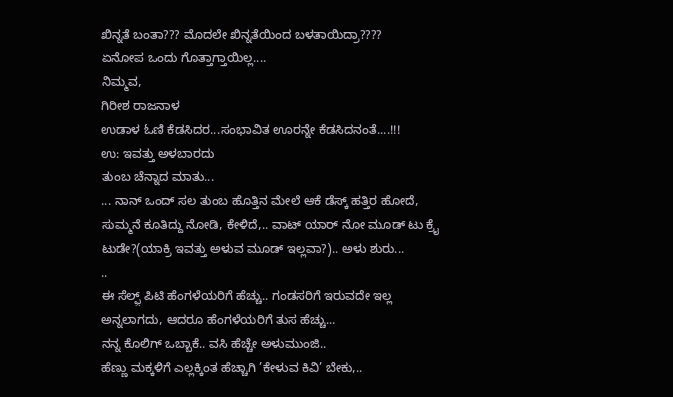ಖಿನ್ನತೆ ಬಂತಾ??? ಮೊದಲೇ ಖಿನ್ನತೆಯಿಂದ ಬಳತಾಯಿದ್ರಾ????
ಏನೋಪ ಒಂದು ಗೊತ್ತಾಗ್ತಾಯಿಲ್ಲ....
ನಿಮ್ಮವ,
ಗಿರೀಶ ರಾಜನಾಳ
ಉಡಾಳ ಓಣಿ ಕೆಡಸಿದರ...ಸಂಭಾವಿತ ಊರನ್ನೇ ಕೆಡಸಿದನಂತೆ....!!!
ಉ: ಇವತ್ತು ಅಳಬಾರದು
ತುಂಬ ಚೆನ್ನಾದ ಮಾತು...
... ನಾನ್ ಒಂದ್ ಸಲ ತುಂಬ ಹೊತ್ತಿನ ಮೇಲೆ ಆಕೆ ಡೆಸ್ಕ್ ಹತ್ತಿರ ಹೋದೆ, ಸುಮ್ಮನೆ ಕೂತಿದ್ದು ನೋಡಿ, ಕೇಳಿದೆ,.. ವಾಟ್ ಯಾರ್ ನೋ ಮೂಡ್ ಟು ಕ್ರೈ ಟುಡೇ?(ಯಾಕ್ರಿ ಇವತ್ತು ಅಳುವ ಮೂಡ್ ಇಲ್ಲವಾ?).. ಅಳು ಶುರು...
..
ಈ ಸೆಲ್ಫ಼್ ಪಿಟಿ ಹೆಂಗಳೆಯರಿಗೆ ಹೆಚ್ಚು.. ಗಂಡಸರಿಗೆ ಇರುವದೇ ಇಲ್ಲ ಅನ್ನಲಾಗದು, ಆದರೂ ಹೆಂಗಳೆಯರಿಗೆ ತುಸ ಹೆಚ್ಚು...
ನನ್ನ ಕೊಲಿಗ್ ಒಬ್ಬಾಕೆ.. ವಸಿ ಹೆಚ್ಚೇ ಅಳುಮುಂಜಿ..
ಹೆಣ್ಣು ಮಕ್ಕಳಿಗೆ ಎಲ್ಲಕ್ಕಿಂತ ಹೆಚ್ಚಾಗಿ ’ಕೇಳುವ ಕಿವಿ’ ಬೇಕು,..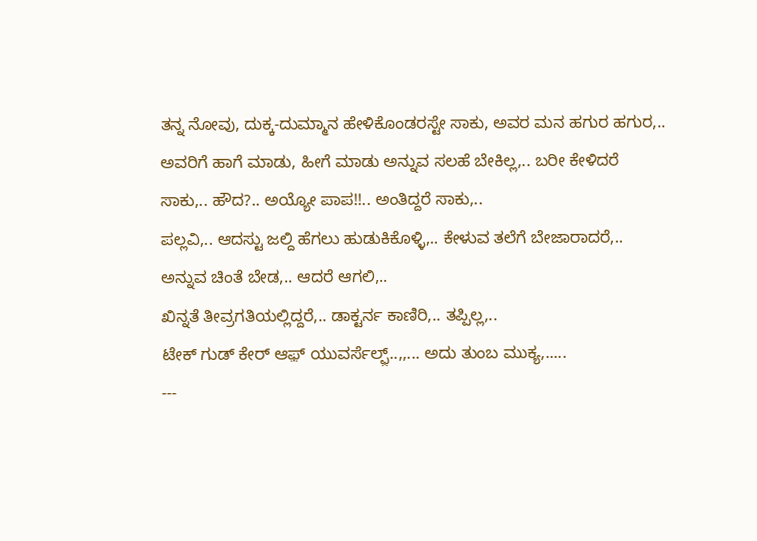ತನ್ನ ನೋವು, ದುಕ್ಕ-ದುಮ್ಮಾನ ಹೇಳಿಕೊಂಡರಸ್ಟೇ ಸಾಕು, ಅವರ ಮನ ಹಗುರ ಹಗುರ,.. ಅವರಿಗೆ ಹಾಗೆ ಮಾಡು, ಹೀಗೆ ಮಾಡು ಅನ್ನುವ ಸಲಹೆ ಬೇಕಿಲ್ಲ,.. ಬರೀ ಕೇಳಿದರೆ ಸಾಕು,.. ಹೌದ?.. ಅಯ್ಯೋ ಪಾಪ!!.. ಅಂತಿದ್ದರೆ ಸಾಕು,..
ಪಲ್ಲವಿ,.. ಆದಸ್ಟು ಜಲ್ದಿ ಹೆಗಲು ಹುಡುಕಿಕೊಳ್ಳಿ,.. ಕೇಳುವ ತಲೆಗೆ ಬೇಜಾರಾದರೆ,.. ಅನ್ನುವ ಚಿಂತೆ ಬೇಡ,.. ಆದರೆ ಆಗಲಿ,..
ಖಿನ್ನತೆ ತೀವ್ರಗತಿಯಲ್ಲಿದ್ದರೆ,.. ಡಾಕ್ಟರ್ನ ಕಾಣಿರಿ,.. ತಪ್ಪಿಲ್ಲ,..
ಟೇಕ್ ಗುಡ್ ಕೇರ್ ಆಫ಼್ ಯುವರ್ಸೆಲ್ಫ಼್..,,... ಅದು ತುಂಬ ಮುಕ್ಯ,.....
---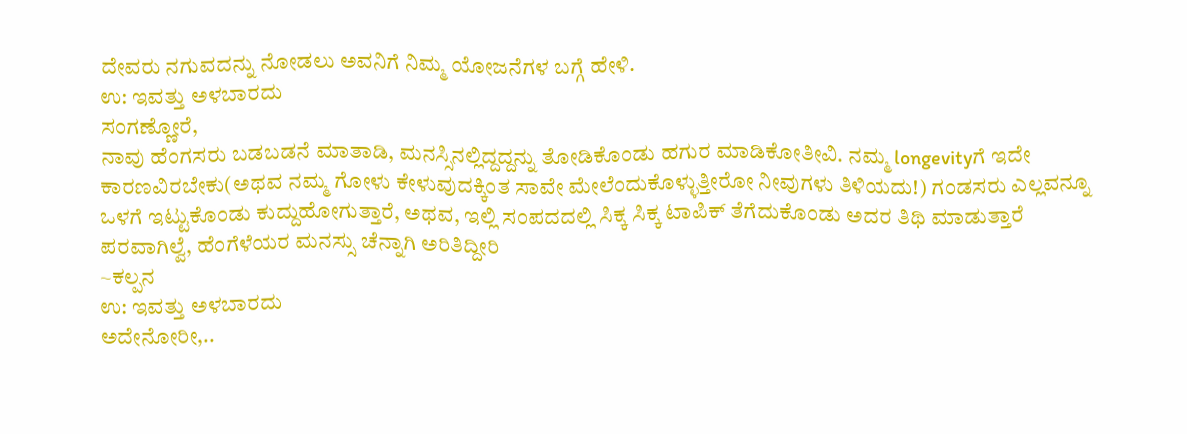ದೇವರು ನಗುವದನ್ನು ನೋಡಲು ಅವನಿಗೆ ನಿಮ್ಮ ಯೋಜನೆಗಳ ಬಗ್ಗೆ ಹೇಳಿ.
ಉ: ಇವತ್ತು ಅಳಬಾರದು
ಸಂಗಣ್ಣೋರೆ,
ನಾವು ಹೆಂಗಸರು ಬಡಬಡನೆ ಮಾತಾಡಿ, ಮನಸ್ಸಿನಲ್ಲಿದ್ದದ್ದನ್ನು ತೋಡಿಕೊಂಡು ಹಗುರ ಮಾಡಿಕೋತೀವಿ. ನಮ್ಮ longevityಗೆ ಇದೇ ಕಾರಣವಿರಬೇಕು(ಅಥವ ನಮ್ಮ ಗೋಳು ಕೇಳುವುದಕ್ಕಿಂತ ಸಾವೇ ಮೇಲೆಂದುಕೊಳ್ಳುತ್ತೀರೋ ನೀವುಗಳು ತಿಳಿಯದು!) ಗಂಡಸರು ಎಲ್ಲವನ್ನೂ ಒಳಗೆ ಇಟ್ಟುಕೊಂಡು ಕುದ್ದುಹೋಗುತ್ತಾರೆ, ಅಥವ, ಇಲ್ಲಿ ಸಂಪದದಲ್ಲಿ ಸಿಕ್ಕ ಸಿಕ್ಕ ಟಾಪಿಕ್ ತೆಗೆದುಕೊಂಡು ಅದರ ತಿಥಿ ಮಾಡುತ್ತಾರೆ
ಪರವಾಗಿಲ್ವೆ, ಹೆಂಗೆಳೆಯರ ಮನಸ್ಸು ಚೆನ್ನಾಗಿ ಅರಿತಿದ್ದೀರಿ
~ಕಲ್ಪನ
ಉ: ಇವತ್ತು ಅಳಬಾರದು
ಅದೇನೋರೀ,..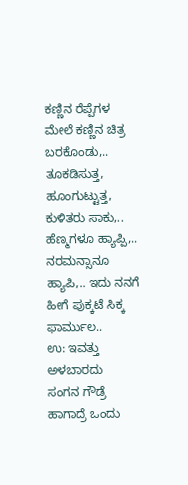ಕಣ್ಣಿನ ರೆಪ್ಪೆಗಳ ಮೇಲೆ ಕಣ್ಣಿನ ಚಿತ್ರ ಬರಕೊಂಡು,.. ತೂಕಡಿಸುತ್ತ, ಹೂಂಗುಟ್ಟುತ್ತ, ಕುಳಿತರು ಸಾಕು,.. ಹೆಣ್ಮಗಳೂ ಹ್ಯಾಪ್ಪಿ,.. ನರಮನ್ಸಾನೂ ಹ್ಯಾಪಿ,.. ಇದು ನನಗೆ ಹೀಗೆ ಪುಕ್ಕಟೆ ಸಿಕ್ಕ ಫಾರ್ಮುಲ..
ಉ: ಇವತ್ತು ಅಳಬಾರದು
ಸಂಗನ ಗೌಡ್ರೆ ಹಾಗಾದ್ರೆ ಒಂದು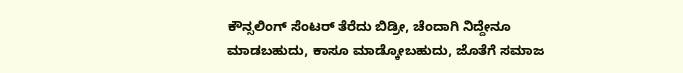ಕೌನ್ಸಲಿಂಗ್ ಸೆಂಟರ್ ತೆರೆದು ಬಿಡ್ರೀ, ಚೆಂದಾಗಿ ನಿದ್ದೇನೂ ಮಾಡಬಹುದು, ಕಾಸೂ ಮಾಡ್ಕೋಬಹುದು, ಜೊತೆಗೆ ಸಮಾಜ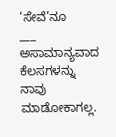‘ಸೇವೆ’ನೂ
___
ಅಸಾಮಾನ್ಯವಾದ ಕೆಲಸಗಳನ್ನು ನಾವು ಮಾಡೋಕಾಗಲ್ಲ.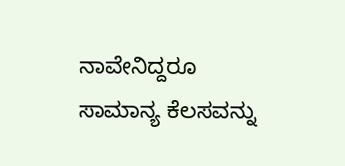ನಾವೇನಿದ್ದರೂ ಸಾಮಾನ್ಯ ಕೆಲಸವನ್ನು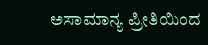ಅಸಾಮಾನ್ಯ ಪ್ರೀತಿಯಿಂದ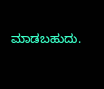ಮಾಡಬಹುದು.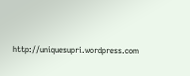http://uniquesupri.wordpress.com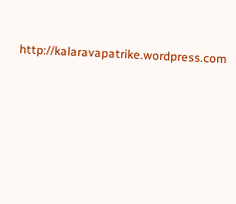http://kalaravapatrike.wordpress.com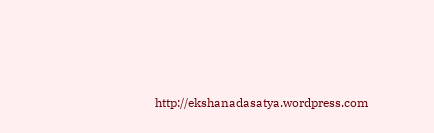http://ekshanadasatya.wordpress.com